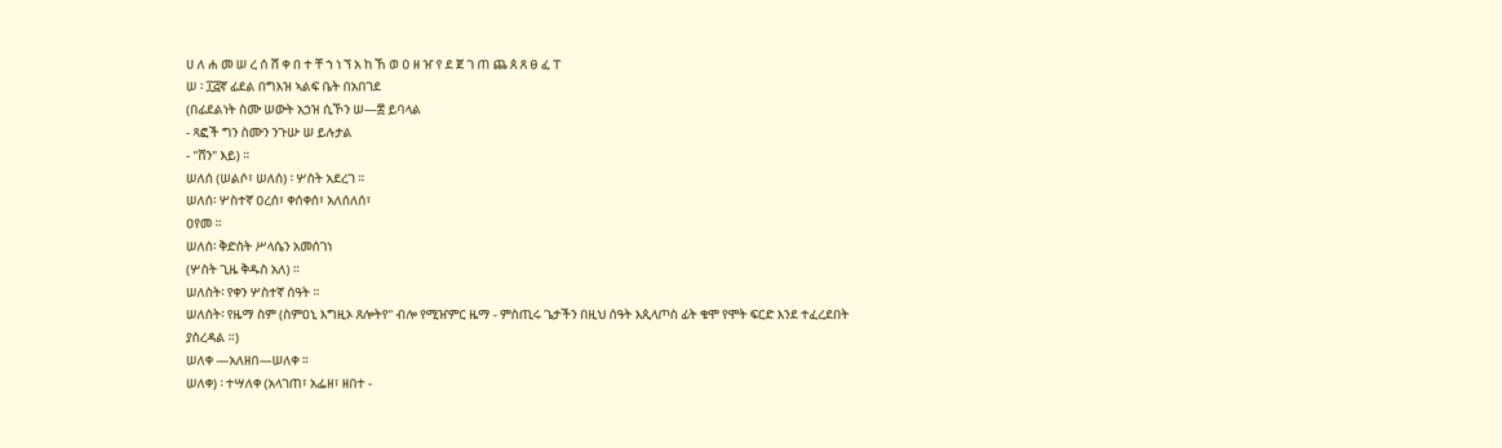ሀ ለ ሐ መ ሠ ረ ሰ ሸ ቀ በ ተ ቸ ኀ ነ ኘ አ ከ ኸ ወ ዐ ዘ ዠ የ ደ ጀ ገ ጠ ጨ ጰ ጸ ፀ ፈ ፐ
ሠ ፡ ፲፭ኛ ፊደል በግእዝ ኣልፍ ቤት በአበገደ
(በፊደልነት ስሙ ሠውት አኃዝ ሲኾን ሠ—፰ ይባላል
- ጻፎች ግን ስሙን ንጉሡ ሠ ይሉታል
- "ሸን" እይ) ።
ሠለሰ (ሠልሶ፣ ሠለሰ) ፡ ሦስት አደረገ ።
ሠለሰ፡ ሦስተኛ ዐረሰ፣ ቀሰቀሰ፣ አለሰለሰ፣
ዐየመ ።
ሠለሰ፡ ቅድስት ሥላሴን አመሰገነ
(ሦስት ጊዜ ቅዱስ አለ) ።
ሠለስት፡ የቀን ሦስተኛ ሰዓት ።
ሠለስት፡ የዜማ ስም (ስምዐኒ እግዚኦ ጸሎትየ" ብሎ የሚዠምር ዜማ - ምስጢሩ ጌታችን በዚህ ሰዓት እጲላጦስ ፊት ቁሞ የሞት ፍርድ እንደ ተፈረደበት ያስረዳል ።)
ሠለቀ —አለዘበ—ሠለቀ ።
ሠለቀ) ፡ ተሣለቀ (አላገጠ፣ አፌዘ፣ ዘበተ -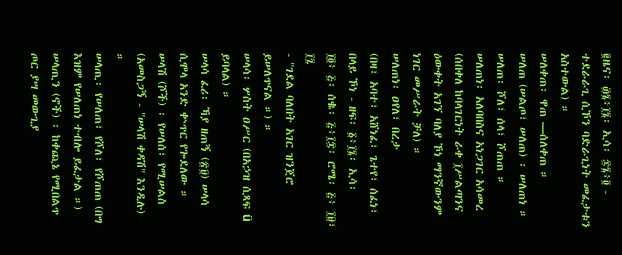፪ዜና፡ ፴፮፥፲፮፡ ኢሳ፡ ፷፮፥፬ - ተደራራጊ ሲኾን ባድራጊነት መፈታቱን አስተውል) ።
ሠለቀጠ፡ ዋጠ —ሰለቀጠ ።
ሠለጠ (ሠልጦ፣ ሠለጠ) ፡ ሠለጠነ ።
ሠለጠ፡ ሾለ፣ ሰላ፣ ሾጠጠ ።
ሠለጠነ፡ አለባበስና አነጋገር አሳመረ
(ሰበቀለ ከባላገርነት ራቀ ፲ሥልጣንና ዕውቀት አገኘ ባለያ ኾነ ማንኛውንም ነገር መሥራት ቻለ) ።
ሠለጠነ፡ ዐየለ፣ በረታ
(በዛ፣ አባተ፣ አሸነፈ፣ ጌተየ፣ ሰፈነ፣ በላይ ኾነ - ዘፍ፡ ፩፥፲፮፡ ኢሳ፡
፲፬፥ ፭፡ ሰቈ፡ ፭፥፲፰፡ ሮሜ፡ ፭፥ ፲፱፣ ፲፯
- "ገደል ባለበት አገር ዝንጀሮ ይሠለጥናል ።) ።
ሠላሳ፡ ሦስት ዐሥር (በአኃዝ ሲጻፍ ü ይባላል) ።
ሠላሳ ፈሪ፡ ኻያ ዘጠኝ (፳፱) ሠላሳ ሲሞላ አንድ ቍጥር የጐደለው ።
ሠላሽ (ሾች) ፡ የሠለሰ፣ የሚሠልስ
(አመስጋኝ - "ሠላሽ ቀዳሽ" እንዲሉ)
።
ሠላጢ፡ የሠለጠ፣ የሾለ፣ የሾጠጠ (በግ እዝም የሠለጠነ ተብሎ ይፈታል ።)
ሠላጢን (ኖች) ፡ ከቀጪኔ የሚበልጥ ጦር ያሣ መውጊያ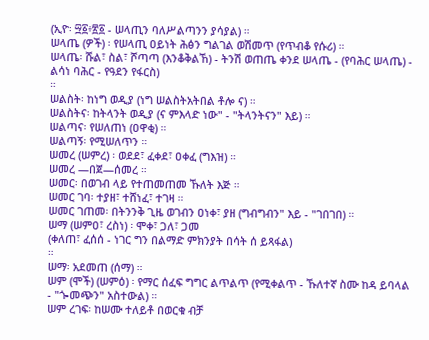(ኢዮ፡ ፵፩፥፳፩ - ሠላጢን ባለሥልጣንን ያሳያል) ።
ሠላጤ (ዎች) ፡ የሠላጢ ዐይነት ሕፅን ግልገል ወሽመጥ (የጥብቆ የሱሪ) ።
ሠላጤ፡ ሹል፣ ስል፣ ሾጣጣ (እንቆቅልኸ) - ትንሽ ወጠጤ ቀንደ ሠላጤ - (የባሕር ሠላጤ) - ልሳነ ባሕር - የዓደን የፋርስ)
።
ሠልስት፡ ከነግ ወዲያ (ነግ ሠልስትአትበል ቶሎ ና) ።
ሠልስትና፡ ከትላንት ወዲያ (ና ምእላድ ነው" - "ትላንትናን" እይ) ።
ሠልጣና፡ የሠለጠነ (ዐዋቂ) ።
ሠልጣኝ፡ የሚሠለጥን ።
ሠመረ (ሠምረ) ፡ ወደደ፣ ፈቀደ፣ ዐቀፈ (ግእዝ) ።
ሠመረ —በጀ—ሰመረ ።
ሠመር፡ በወገብ ላይ የተጠመጠመ ኹለት እጅ ።
ሠመር ገባ፡ ተያዘ፣ ተሸነፈ፣ ተገዛ ።
ሠመር ገጠመ፡ በትንንቅ ጊዜ ወገብን ዐነቀ፣ ያዘ (ግብግብን" እይ - "ገበገበ) ።
ሠማ (ሠምዐ፣ ረስነ) ፡ ሞቀ፣ ጋለ፣ ጋመ
(ቀለጠ፣ ፈሰሰ - ነገር ግን በልማድ ምክንያት በሳት ሰ ይጻፋል)
።
ሠማ፡ አደመጠ (ሰማ) ።
ሠም (ሞች) (ሠምዕ) ፡ የማር ሰፈፍ ግግር ልጥልጥ (የሚቀልጥ - ኹለተኛ ስሙ ከዳ ይባላል
- "ጐመጭን" አስተውል) ።
ሠም ረገፍ፡ ከሠሙ ተለይቶ በወርቁ ብቻ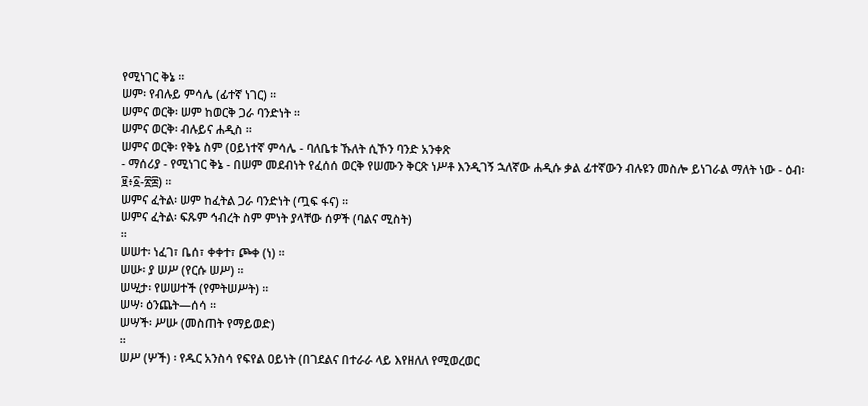የሚነገር ቅኔ ።
ሠም፡ የብሉይ ምሳሌ (ፊተኛ ነገር) ።
ሠምና ወርቅ፡ ሠም ከወርቅ ጋራ ባንድነት ።
ሠምና ወርቅ፡ ብሉይና ሐዲስ ።
ሠምና ወርቅ፡ የቅኔ ስም (ዐይነተኛ ምሳሌ - ባለቤቱ ኹለት ሲኾን ባንድ አንቀጽ
- ማሰሪያ - የሚነገር ቅኔ - በሠም መደብነት የፈሰሰ ወርቅ የሠሙን ቅርጽ ነሥቶ እንዲገኝ ኋለኛው ሐዲሱ ቃል ፊተኛውን ብሉዩን መስሎ ይነገራል ማለት ነው - ዕብ፡ ፱፥፩-፳፰) ።
ሠምና ፈትል፡ ሠም ከፈትል ጋራ ባንድነት (ጧፍ ፋና) ።
ሠምና ፈትል፡ ፍጹም ኅብረት ስም ምነት ያላቸው ሰዎች (ባልና ሚስት)
።
ሠሠተ፡ ነፈገ፣ ቤሰ፣ ቀቀተ፣ ጮቀ (ነ) ።
ሠሡ፡ ያ ሠሥ (የርሱ ሠሥ) ።
ሠሢታ፡ የሠሠተች (የምትሠሥት) ።
ሠሣ፡ ዕንጨት—ሰሳ ።
ሠሣች፡ ሥሡ (መስጠት የማይወድ)
።
ሠሥ (ሦች) ፡ የዱር አንስሳ የፍየል ዐይነት (በገደልና በተራራ ላይ እየዘለለ የሚወረወር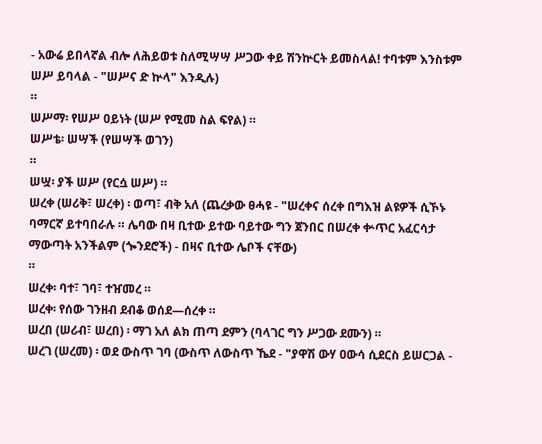- አውሬ ይበላኛል ብሎ ለሕይወቱ ስለሚሣሣ ሥጋው ቀይ ሽንኵርት ይመስላል! ተባቱም እንስቱም ሠሥ ይባላል - "ሠሥና ድ ኵላ" እንዲሉ)
።
ሠሥማ፡ የሠሥ ዐይነት (ሠሥ የሚመ ስል ፍየል) ።
ሠሥቴ፡ ሠሣች (የሠሣች ወገን)
።
ሠሧ፡ ያች ሠሥ (የርሷ ሠሥ) ።
ሠረቀ (ሠሪቅ፣ ሠረቀ) ፡ ወጣ፣ ብቅ አለ (ጨረቃው ፀሓዩ - "ሠረቀና ሰረቀ በግእዝ ልዩዎች ሲኾኑ ባማርኛ ይተባበራሉ ። ሌባው በዛ ቢተው ይተው ባይተው ግን ጀንበር በሠረቀ ቍጥር አፈርሳታ ማውጣት አንችልም (ጐንደሮች) - በዛና ቢተው ሌቦች ናቸው)
።
ሠረቀ፡ ባተ፣ ገባ፣ ተዠመረ ።
ሠረቀ፡ የሰው ገንዘብ ደብቆ ወሰደ—ሰረቀ ።
ሠረበ (ሠሪብ፣ ሠረበ) ፡ ማገ አለ ልክ ጠጣ ደምን (ባላገር ግን ሥጋው ደሙን) ።
ሠረገ (ሠረመ) ፡ ወደ ውስጥ ገባ (ውስጥ ለውስጥ ኼደ - "ያዋሽ ውሃ ዐውሳ ሲደርስ ይሠርጋል -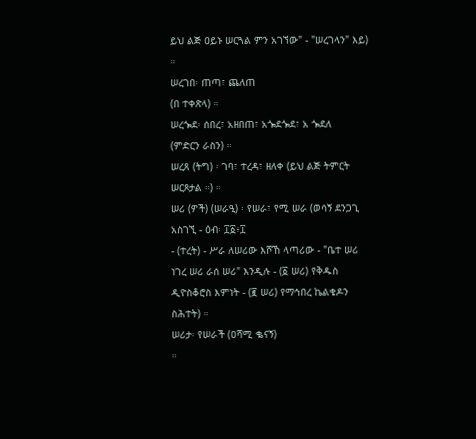ይህ ልጅ ዐይኑ ሠርጓል ምን አገኘው" - "ሠረገላን" እይ) ።
ሠረገበ፡ ጠጣ፣ ጨለጠ
(በ ተቀጽላ) ።
ሠረጐደ፡ ሰበረ፣ አዘበጠ፣ አጐደጐደ፣ አ ጐደለ
(ምድርን ራስን) ።
ሠረጸ (ትግ) ፡ ገባ፣ ተረዳ፣ ዘለቀ (ይህ ልጅ ትምርት ሠርጾታል ።) ።
ሠሪ (ዎች) (ሠራዒ) ፡ የሠራ፣ የሚ ሠራ (ወሳኝ ደንጋጊ አስገኚ - ዕብ፡ ፲፩፥፲
- (ተረት) - ሥራ ለሠሪው እሾኸ ላጣሪው - "ቤተ ሠሪ ነገረ ሠሪ ራሰ ሠሪ" እንዲሉ - (፩ ሠሪ) የቅዱስ ዲዮስቆሮስ እምነት - (፪ ሠሪ) የማኅበረ ኬልቄዶን ስሕተት) ።
ሠሪታ፡ የሠራች (ዐሻሚ ቈናኝ)
።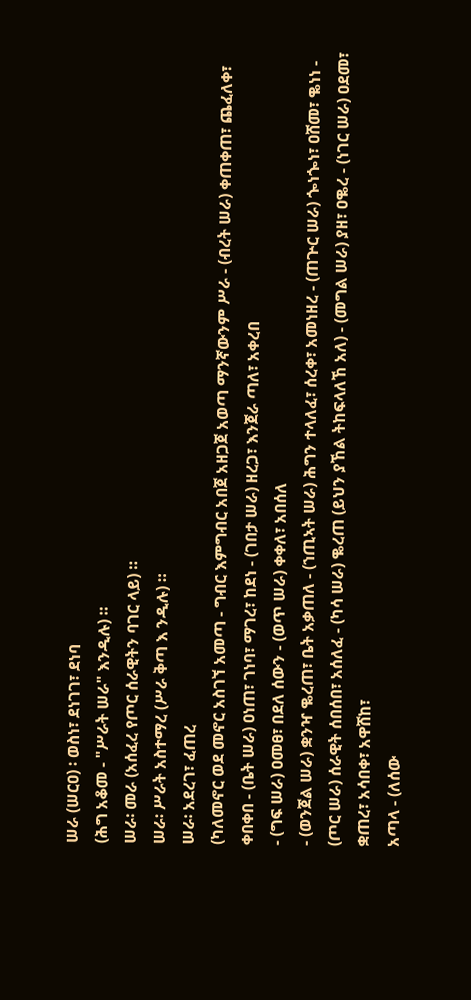ሠራ (ሠርዐ) ፡ ወስነ፣ ደነገገ፣ ደነባ
(ሕግ አቆመ - "ሥራት ሠራ" እንዲሉ) ።
ሠራ፡ መራ (አሰፈረ የጦር ሰራዊትን ባገር ላይ) ።
ሠራ፡ ሥራት አስተማረ (ሥራ ቅጣ እ ንዲሉ) ።
ሠራ፡ አደረገ፣ ፈጠረ
(ካለመኖር ወደ መኖር አስገኘ አመጣ - ግብር እምግብር አበጀ አዘጋጀ አወጣ ማንኛውንም ሥራ - (ብረት ሠራ) ቀጠቀጠ፣ ጨፈለቀ፣ ቀበቀበ - (ቤት ሠራ) ዐነጠ፣ ገነባ፣ ማገረ፣ ከደነ - (ገበታ ሠራ) ዘረጋ፣ እንጀራ ጣለ፣ አቀረበ
- (ግፍ ሠራ) ዐመፀ፣ በደለ ሰውን - (ወጥ ሠራ) ቀቀለ፣ አበሰለ
- (ወንጀል ሠራ) ቋንዣ ቈረጠ፣ ቤት አቃጠለ - (ኀጢኣት ሠራ) ሕግን ተላለፈ፣ ሰረቀ፣ አመነዘረ - (ጠጕር ሠራ) ጐነጐነ፣ ዐሸመ፣ ቈነነ - (ጦር ሠራ) ሰራዊት ሰበሰበ፣ አሰለፈ - (ካሳ ሠራ) ቈረጠ (ይህን ያኸል ትከፍላለኸ አለ) - (መግል ሠራ) ያዘ፣ ዐቈረ - (ነገር ሠራ) ዐደመ፣ ቋጠረ፣ አሳበቀ፣ አዋሸከ፣
አጣላ - (ለሰው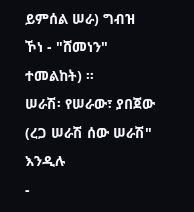ይምሰል ሠራ) ግብዝ ኾነ - "ሸመነን" ተመልከት) ።
ሠራሽ፡ የሠራው፣ ያበጀው (ረጋ ሠራሽ ሰው ሠራሽ" እንዲሉ
-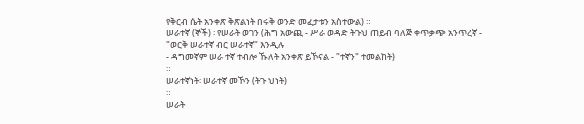የቅርብ ሴት አንቀጽ ቅጽልነት በሩቅ ወንድ መፈታቱን አስተውል) ።
ሠራተኛ (ኞች) ፡ የሠራት ወገን (ሕግ አውጪ - ሥራ ወዳድ ትጉህ ጠይብ ባለጅ ቀጥቃጭ አንጥረኛ - "ወርቅ ሠራተኛ ብር ሠራተኛ" እንዲሉ
- ዳግመኛም ሠራ ተኛ ተብሎ ኹለት አንቀጽ ይኾናል - "ተኛን" ተመልከት)
።
ሠራተኛነት፡ ሠራተኛ መኾን (ትጉ ህነት)
።
ሠራት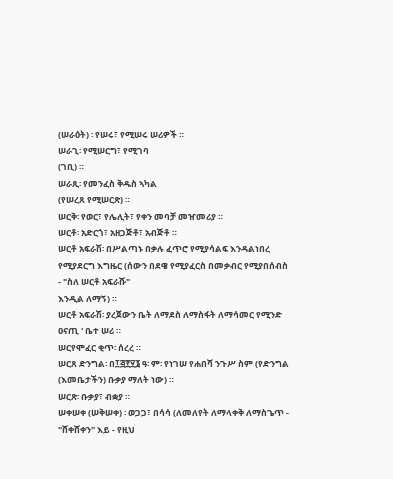(ሠራዕት) ፡ የሠሩ፣ የሚሠሩ ሠሪዎች ።
ሠራጊ፡ የሚሠርግ፣ የሚገባ
(ገቢ) ።
ሠራጺ፡ የመንፈስ ቅዱስ ኣካል
(የሠረጸ የሚሠርጽ) ።
ሠርቅ፡ የወር፣ የሌሊት፣ የቀን መባቻ መዠመሪያ ።
ሠርቶ፡ አድርጎ፣ አዘጋጅቶ፣ አብጅቶ ።
ሠርቶ አፍራሽ፡ በሥልጣኑ በቃሉ ፈጥሮ የሚያሳልፍ እንዳልነበረ የሚያደርግ እግዜር (ሰውን በደዌ የሚያፈርስ በመቃብር የሚያበሰብስ
- "ስለ ሠርቶ አፍራሹ"
እንዲል ለማኝ) ።
ሠርቶ አፍራሽ፡ ያረጀውን ቤት ለማደስ ለማስፋት ለማሳመር የሚንድ ዐናጢ ' ቤተ ሠሪ ።
ሠርየሞፈር ቂጥ፡ ሰረረ ።
ሠርጸ ድንግል፡ በ፲፭፻፶፮ ዓ፡ ም፡ የነገሠ የሐበሻ ንጉሥ ስም (የድንግል
(እመቤታችን) ቡቃያ ማለት ነው) ።
ሠርጽ፡ ቡቃያ፣ ብቋያ ።
ሠቀሠቀ (ሠቅሠቀ) ፡ ወጋጋ፣ በሳሳ (ለመለየት ለማላቀቅ ለማስጌጥ - "ሸቀሸቀን" እይ - የዚህ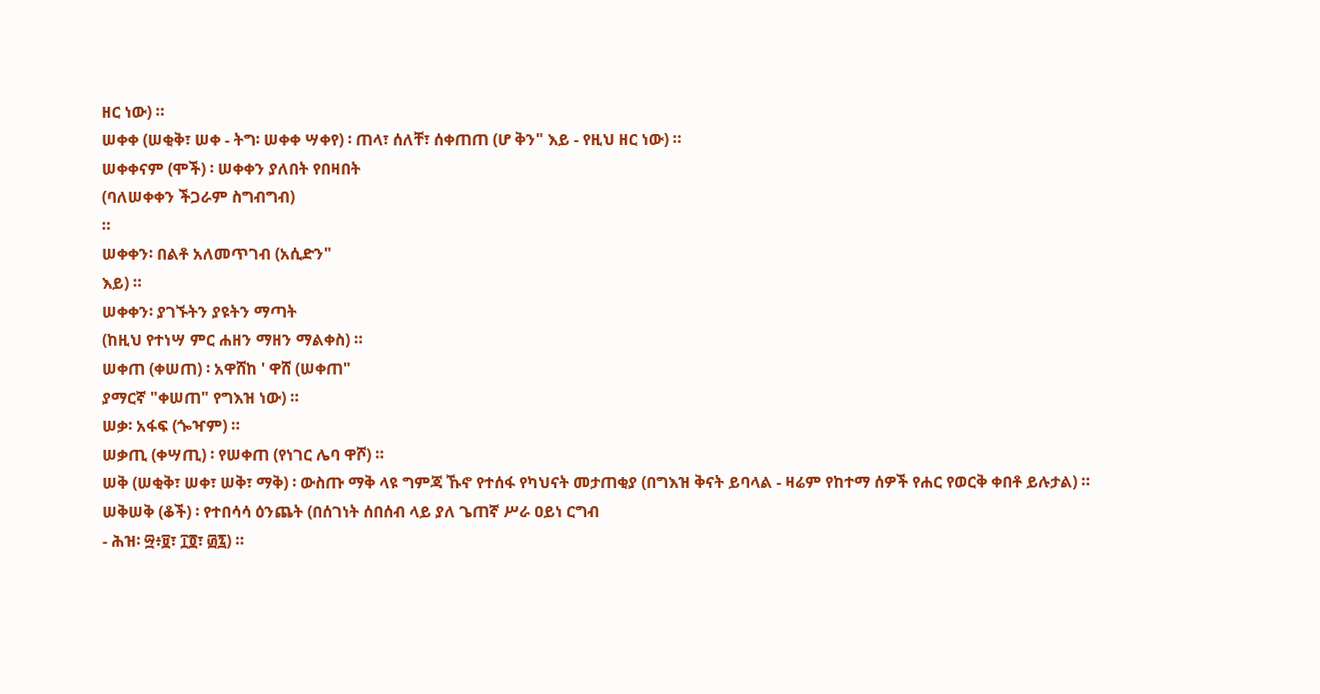ዘር ነው) ።
ሠቀቀ (ሠቂቅ፣ ሠቀ - ትግ፡ ሠቀቀ ሣቀየ) ፡ ጠላ፣ ሰለቸ፣ ሰቀጠጠ (ሆ ቅን" እይ - የዚህ ዘር ነው) ።
ሠቀቀናም (ሞች) ፡ ሠቀቀን ያለበት የበዛበት
(ባለሠቀቀን ችጋራም ስግብግብ)
።
ሠቀቀን፡ በልቶ አለመጥገብ (አሲድን"
እይ) ።
ሠቀቀን፡ ያገኙትን ያዩትን ማጣት
(ከዚህ የተነሣ ምር ሐዘን ማዘን ማልቀስ) ።
ሠቀጠ (ቀሠጠ) ፡ አዋሸከ ' ዋሸ (ሠቀጠ"
ያማርኛ "ቀሠጠ" የግእዝ ነው) ።
ሠቃ፡ አፋፍ (ጐዣም) ።
ሠቃጢ (ቀሣጢ) ፡ የሠቀጠ (የነገር ሌባ ዋሾ) ።
ሠቅ (ሠቂቅ፣ ሠቀ፣ ሠቅ፣ ማቅ) ፡ ውስጡ ማቅ ላዩ ግምጃ ኹኖ የተሰፋ የካህናት መታጠቂያ (በግእዝ ቅናት ይባላል - ዛሬም የከተማ ሰዎች የሐር የወርቅ ቀበቶ ይሉታል) ።
ሠቅሠቅ (ቆች) ፡ የተበሳሳ ዕንጨት (በሰገነት ሰበሰብ ላይ ያለ ጌጠኛ ሥራ ዐይነ ርግብ
- ሕዝ፡ ፵፥፱፣ ፲፬፣ ፴፯) ።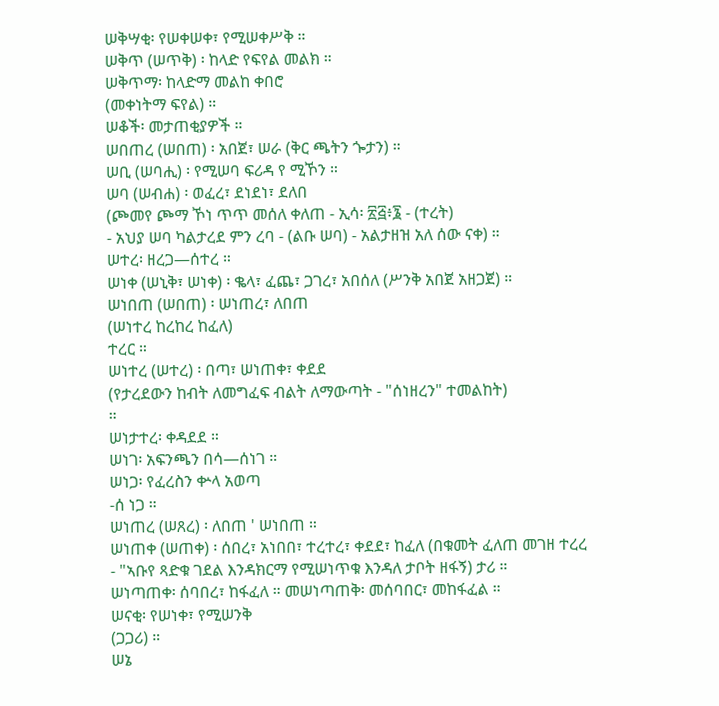ሠቅሣቂ፡ የሠቀሠቀ፣ የሚሠቀሥቅ ።
ሠቅጥ (ሠጥቅ) ፡ ከላድ የፍየል መልክ ።
ሠቅጥማ፡ ከላድማ መልከ ቀበሮ
(መቀነትማ ፍየል) ።
ሠቆች፡ መታጠቂያዎች ።
ሠበጠረ (ሠበጠ) ፡ አበጀ፣ ሠራ (ቅር ጫትን ጐታን) ።
ሠቢ (ሠባሒ) ፡ የሚሠባ ፍሪዳ የ ሚኾን ።
ሠባ (ሠብሐ) ፡ ወፈረ፣ ደነደነ፣ ደለበ
(ጮመየ ጮማ ኾነ ጥጥ መሰለ ቀለጠ - ኢሳ፡ ፳፭፥፮ - (ተረት)
- አህያ ሠባ ካልታረደ ምን ረባ - (ልቡ ሠባ) - አልታዘዝ አለ ሰው ናቀ) ።
ሠተረ፡ ዘረጋ—ሰተረ ።
ሠነቀ (ሠኒቅ፣ ሠነቀ) ፡ ቈላ፣ ፈጨ፣ ጋገረ፣ አበሰለ (ሥንቅ አበጀ አዘጋጀ) ።
ሠነበጠ (ሠበጠ) ፡ ሠነጠረ፣ ለበጠ
(ሠነተረ ከረከረ ከፈለ)
ተረር ።
ሠነተረ (ሠተረ) ፡ በጣ፣ ሠነጠቀ፣ ቀደደ
(የታረደውን ከብት ለመግፈፍ ብልት ለማውጣት - "ሰነዘረን" ተመልከት)
።
ሠነታተረ፡ ቀዳደደ ።
ሠነገ፡ አፍንጫን በሳ—ሰነገ ።
ሠነጋ፡ የፈረስን ቍላ አወጣ
-ሰ ነጋ ።
ሠነጠረ (ሠጸረ) ፡ ለበጠ ' ሠነበጠ ።
ሠነጠቀ (ሠጠቀ) ፡ ሰበረ፣ አነበበ፣ ተረተረ፣ ቀደደ፣ ከፈለ (በቁመት ፈለጠ መገዘ ተረረ
- "ኣቡየ ጻድቁ ገደል እንዳክርማ የሚሠነጥቁ እንዳለ ታቦት ዘፋኝ) ታሪ ።
ሠነጣጠቀ፡ ሰባበረ፣ ከፋፈለ ። መሠነጣጠቅ፡ መሰባበር፣ መከፋፈል ።
ሠናቂ፡ የሠነቀ፣ የሚሠንቅ
(ጋጋሪ) ።
ሠኔ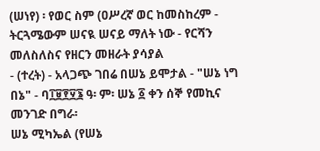(ሠነየ) ፡ የወር ስም (ዐሥረኛ ወር ከመስከረም - ትርጓሜውም ሠናዪ ሠናይ ማለት ነው - የርሻን መለስለስና የዘርን መዘራት ያሳያል
- (ተረት) - አላጋጭ ገበሬ በሠኔ ይሞታል - "ሠኔ ነግ በኔ" - ባ፲፱፻፶፮ ዓ፡ ም፡ ሠኔ ፩ ቀን ሰኞ የመኪና መንገድ በግራ፡
ሠኔ ሚካኤል (የሠኔ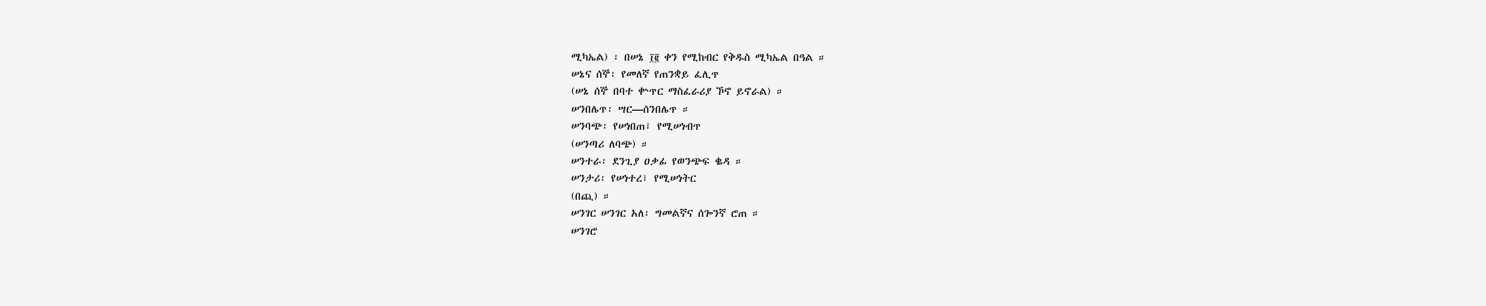ሚካኤል) ፡ በሠኔ ፲፪ ቀን የሚከብር የቅዱስ ሚካኤል በዓል ።
ሠኔና ሰኞ፡ የመለኛ የጠንቋይ ፈሊጥ
(ሠኔ ሰኞ በባተ ቍጥር ማስፈራሪያ ኾኖ ይኖራል) ።
ሠንበሌጥ፡ ሣር—ሰንበሌጥ ።
ሠንባጭ፡ የሠነበጠ፣ የሚሠነብጥ
(ሠንጣሪ ለባጭ) ።
ሠንተራ፡ ደንጊያ ዐቃፊ የወንጭፍ ቈዳ ።
ሠንታሪ፡ የሠነተረ፣ የሚሠነትር
(በጪ) ።
ሠንገር ሠንገር አለ፡ ግመልኛና ሰጐንኛ ሮጠ ።
ሠንገሮ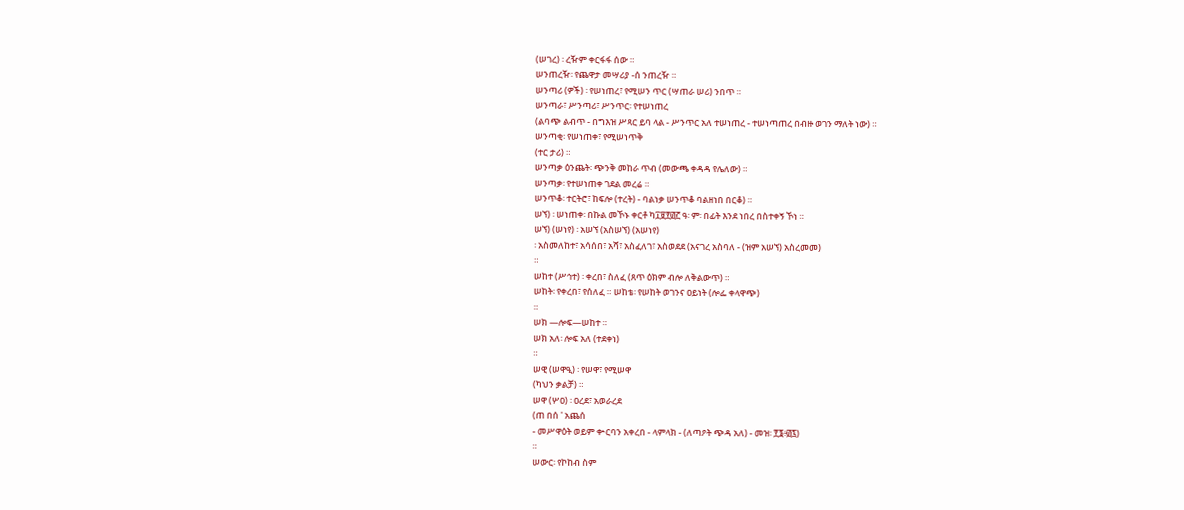(ሠገረ) ፡ ረዥም ቀርፋፋ ሰው ።
ሠንጠረዥ፡ የጨዋታ መሣሪያ -ሰ ንጠረዥ ።
ሠንጣሪ (ዎች) ፡ የሠነጠረ፣ የሚሠን ጥር (ሣጠራ ሠሪ) ንበጥ ።
ሠንጣራ፣ ሥንጣሪ፣ ሥንጥር፡ የተሠነጠረ
(ልባጭ ልብጥ - በግእዝ ሥጻር ይባ ላል - ሥንጥር አለ ተሠነጠረ - ተሠነጣጠረ በብዙ ወገን ማለት ነው) ።
ሠንጣቂ፡ የሠነጠቀ፣ የሚሠነጥቅ
(ተር ታሪ) ።
ሠንጣቃ ዕንጨት፡ ጭንቅ መከራ ጥብ (መውጫ ቀዳዳ የሌለው) ።
ሠንጣቃ፡ የተሠነጠቀ ገደል መረሬ ።
ሠንጥቆ፡ ተርትሮ፣ ከፍሎ (ተረት) - ባልነቃ ሠንጥቆ ባልዘነበ በርቆ) ።
ሠኘ) ፡ ሠነጠቀ፡ በኩል መኾኑ ቀርቶ ካ፲፱፻፴፫ ዓ፡ ም፡ በፊት እንደ ነበረ በስተቀኝ ኾነ ።
ሠኘ) (ሠነየ) ፡ አሠኘ (አስሠኘ) (አሠነየ)
፡ አስመለከተ፣ አሳሰበ፣ አሻ፣ አስፈለገ፣ አስወደደ (አናገረ አስባለ - (ዝም አሠኘ) አስረመመ)
።
ሠከተ (ሥኅተ) ፡ ቀረበ፣ ስለፈ (ጸጥ ዕክም ብሎ ለቅልውጥ) ።
ሠከት፡ የቀረበ፣ የሰለፈ ። ሠከቴ፡ የሠከት ወገንና ዐይነት (ሎፌ ቀላዋጭ)
።
ሠክ —ሎፍ—ሠከተ ።
ሠክ አለ፡ ሎፍ አለ (ተደቀነ)
።
ሠዊ (ሠዋዒ) ፡ የሠዋ፣ የሚሠዋ
(ካህን ቃልቻ) ።
ሠዋ (ሦዐ) ፡ ዐረደ፣ አወራረደ
(ጠ በሰ ' አጨሰ
- መሥዋዕት ወይም ቍርባን አቀረበ - ላምላክ - (ለጣዖት ጭዳ አለ) - መዝ፡ ፻፮፥፴፯)
።
ሠውር፡ የኮከብ ስም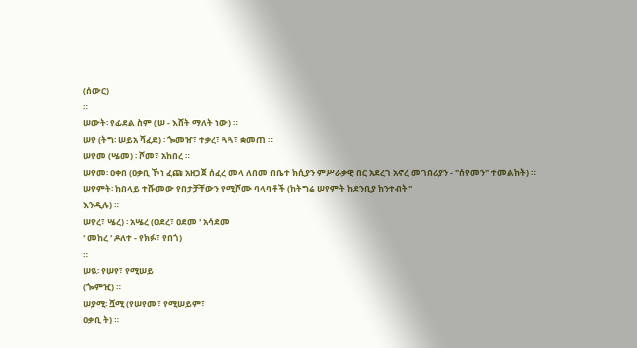(ሰውር)
።
ሠውት፡ የፊደል ስም (ሠ - እሸት ማለት ነው) ።
ሠየ (ትግ፡ ሠይአ ሻፈደ) ፡ ጐመዠ፣ ተቃረ፣ ጓጓ፣ ቋመጠ ።
ሠየመ (ሤመ) ፡ ሾመ፣ አከበረ ።
ሠየመ፡ ዐቀበ (ዐቃቢ ኾነ ፈጩ አዘጋጀ ሰፈረ መላ ለበመ በቤተ ክሲያን ምሥራቃዊ በር አደረገ አኖረ መገበሪያን - "ሰየመን" ተመልከት) ።
ሠየምት፡ ከበላይ ተሹመው የበታቻቸውን የሚሾሙ ባላባቶች (ከትግሬ ሠየምት ከደንቢያ ከንተብት"
እንዲሉ) ።
ሠየረ፣ ሤረ) ፡ አሤረ (ዐደረ፣ ዐደመ ' አሳደመ
' መከረ ' ዶለተ - የክፉ፣ የበጎ)
።
ሠዪ፡ የሠየ፣ የሚሠይ
(ጐምዢ) ።
ሠያሚ፡ ሿሚ (የሠየመ፣ የሚሠይም፣
ዐቃቢ ት) ።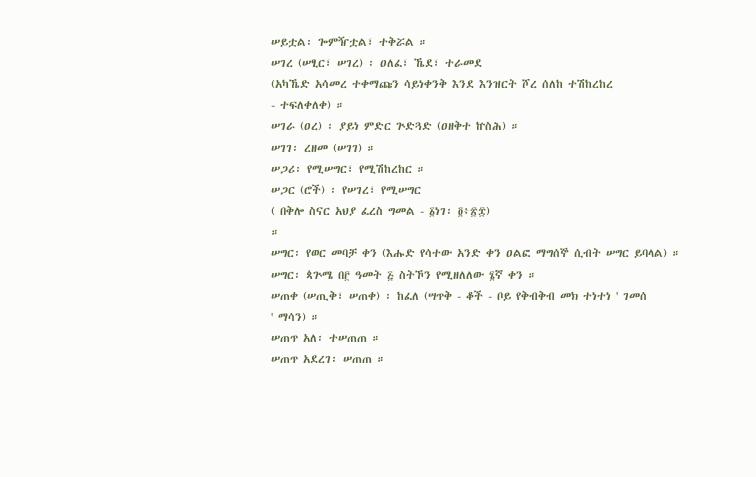ሠይቷል፡ ጐምዥቷል፣ ተቅሯል ።
ሠገረ (ሠፂር፣ ሠገረ) ፡ ዐለፈ፣ ኼደ፣ ተራመደ
(አካኼድ አሳመረ ተቀማጩን ሳይነቀንቅ እንደ እንዝርት ሾረ ሰለከ ተሽከረከረ
- ተፍለቀለቀ) ።
ሠገራ (ዐረ) ፡ ያይነ ምድር ጕድጓድ (ዐዘቅተ ኵስሕ) ።
ሠገገ፡ ረዘመ (ሠገገ) ።
ሠጋሪ፡ የሚሠግር፣ የሚሽከረከር ።
ሠጋር (ሮች) ፡ የሠገረ፣ የሚሠግር
( በቅሎ ስናር አህያ ፈረስ ግመል - ፩ነገ፡ ፬፥፳፰)
።
ሠግር፡ የወር መባቻ ቀን (እሑድ የሳተው አንድ ቀን ዐልፎ ማግሰኞ ሲብት ሠግር ይባላል) ።
ሠግር፡ ጳጕሜ በ፫ ዓመት ፭ ስትኾን የሚዘለለው ፮ኛ ቀን ።
ሠጠቀ (ሠጢቅ፣ ሠጠቀ) ፡ ከፈለ (ሣጥቅ - ቆች - ቦይ የቅብቅብ መክ ተነተነ ' ገመሰ
' ማሳን) ።
ሠጠጥ አለ፡ ተሠጠጠ ።
ሠጠጥ አደረገ፡ ሠጠጠ ።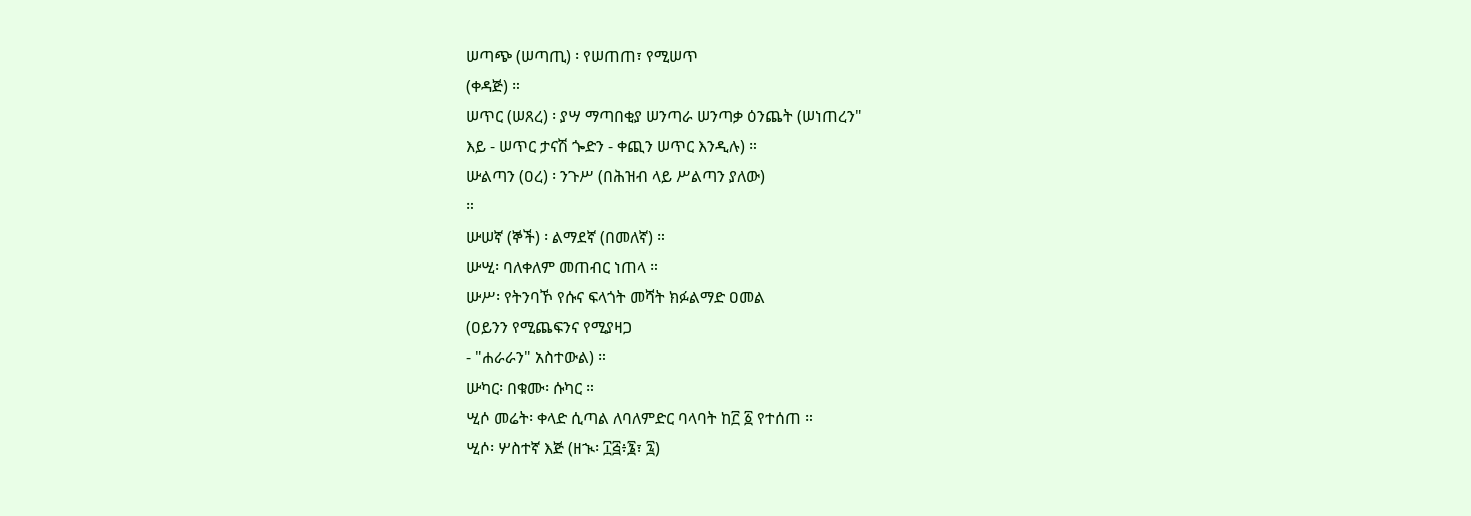ሠጣጭ (ሠጣጢ) ፡ የሠጠጠ፣ የሚሠጥ
(ቀዳጅ) ።
ሠጥር (ሠጸረ) ፡ ያሣ ማጣበቂያ ሠንጣራ ሠንጣቃ ዕንጨት (ሠነጠረን"
እይ - ሠጥር ታናሽ ጐድን - ቀጪን ሠጥር እንዲሉ) ።
ሡልጣን (ዐረ) ፡ ንጉሥ (በሕዝብ ላይ ሥልጣን ያለው)
።
ሡሠኛ (ኞች) ፡ ልማደኛ (በመለኛ) ።
ሡሢ፡ ባለቀለም መጠብር ነጠላ ።
ሡሥ፡ የትንባኾ የሱና ፍላጎት መሻት ክፉልማድ ዐመል
(ዐይንን የሚጨፍንና የሚያዛጋ
- "ሐራራን" አስተውል) ።
ሡካር፡ በቁሙ፡ ሱካር ።
ሢሶ መሬት፡ ቀላድ ሲጣል ለባለምድር ባላባት ከ፫ ፩ የተሰጠ ።
ሢሶ፡ ሦስተኛ እጅ (ዘኊ፡ ፲፭፥፮፣ ፯)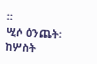።
ሢሶ ዕንጨት፡ ከሦስት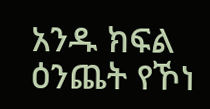አንዱ ክፍል ዕንጨት የኾነ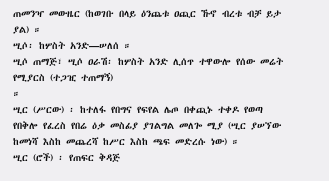ጠመንዣ መውዜር (ከወገቡ በላይ ዕንጨቱ ዐጪር ኹኖ ብረቱ ብቻ ይታ ያል) ።
ሢሶ፡ ከሦስት አንድ—ሠለሰ ።
ሢሶ ጠማጅ፣ ሢሶ ዐራሽ፡ ከሦስት አንድ ሊሰጥ ተዋውሎ የሰው መሬት የሚያርስ (ተጋዢ ተጠማኝ)
።
ሢር (ሥርው) ፡ ከተለፋ የበግና የፍየል ሌጦ በቀጪኑ ተቀዶ የወጣ የበቅሎ የፈረስ የበሬ ዕቃ መስፊያ ያገልግል መለጐ ሚያ (ሢር ያሠኘው ከመነሻ እስከ መጨረሻ ከሥር እስከ ጫፍ መድረሱ ነው) ።
ሢር (ሮች) ፡ የጠፍር ቅዳጅ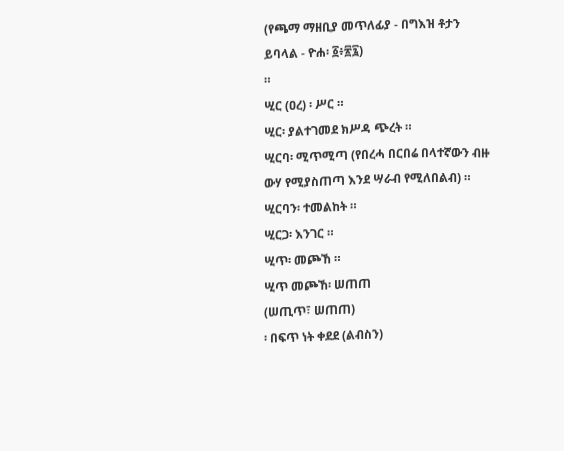(የጫማ ማዘቢያ መጥለፊያ - በግእዝ ቶታን ይባላል - ዮሐ፡ ፩፥፳፯)
።
ሢር (ዐረ) ፡ ሥር ።
ሢር፡ ያልተገመደ ክሥዳ ጭረት ።
ሢርባ፡ ሚጥሚጣ (የበረሓ በርበሬ በላተኛውን ብዙ ውሃ የሚያስጠጣ እንደ ሣራብ የሚለበልብ) ።
ሢርባን፡ ተመልከት ።
ሢርጋ፡ እንገር ።
ሢጥ፡ መጮኸ ።
ሢጥ መጮኸ፡ ሠጠጠ
(ሠጢጥ፣ ሠጠጠ)
፡ በፍጥ ነት ቀደደ (ልብስን)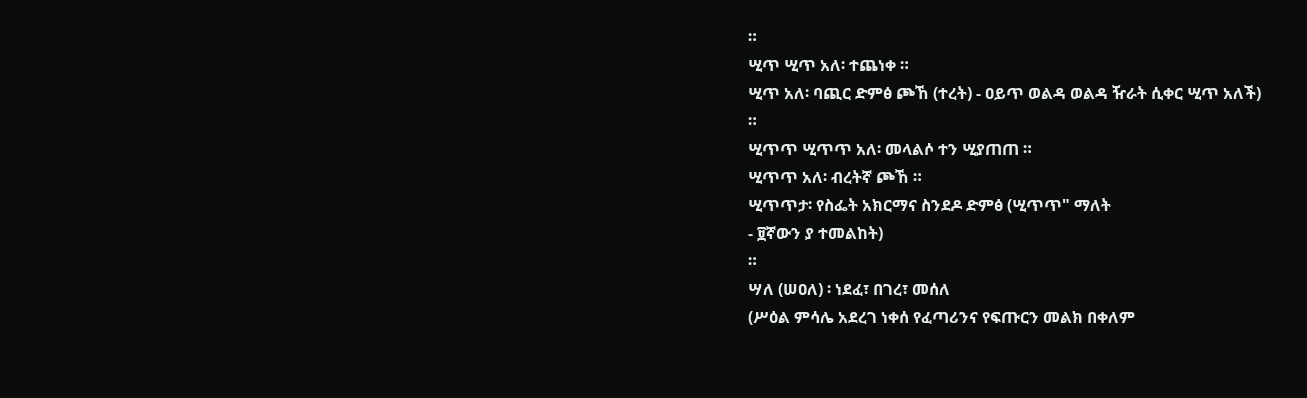።
ሢጥ ሢጥ አለ፡ ተጨነቀ ።
ሢጥ አለ፡ ባጪር ድምፅ ጮኸ (ተረት) - ዐይጥ ወልዳ ወልዳ ዥራት ሲቀር ሢጥ አለች)
።
ሢጥጥ ሢጥጥ አለ፡ መላልሶ ተን ሢያጠጠ ።
ሢጥጥ አለ፡ ብረትኛ ጮኸ ።
ሢጥጥታ፡ የስፌት አክርማና ስንደዶ ድምፅ (ሢጥጥ" ማለት
- ፱ኛውን ያ ተመልከት)
።
ሣለ (ሠዐለ) ፡ ነደፈ፣ በገረ፣ መሰለ
(ሥዕል ምሳሌ አደረገ ነቀሰ የፈጣሪንና የፍጡርን መልክ በቀለም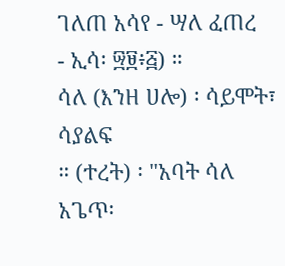ገለጠ አሳየ - ሣለ ፈጠረ
- ኢሳ፡ ፵፱፥፭) ።
ሳለ (እንዘ ሀሎ) ፡ ሳይሞት፣ ሳያልፍ
። (ተረት) ፡ "አባት ሳለ አጌጥ፡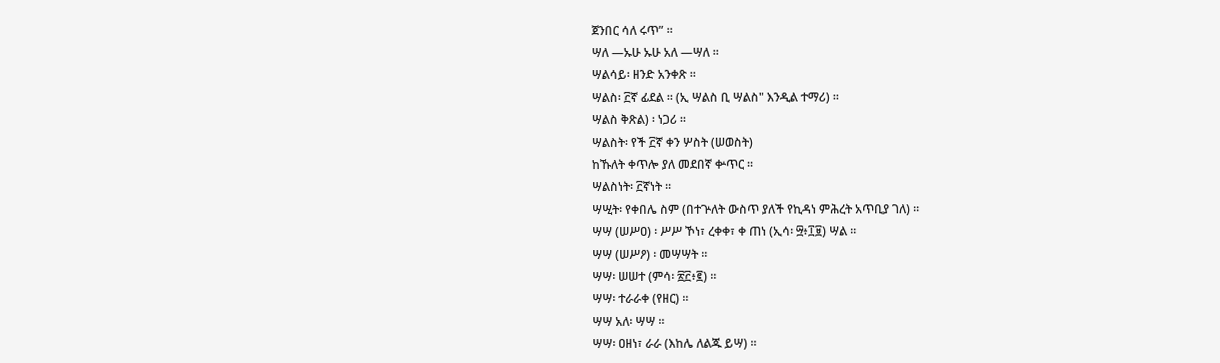ጀንበር ሳለ ሩጥ” ።
ሣለ —ኡሁ ኡሁ አለ —ሣለ ።
ሣልሳይ፡ ዘንድ አንቀጽ ።
ሣልስ፡ ፫ኛ ፊደል ። (ኢ ሣልስ ቢ ሣልስ" እንዲል ተማሪ) ።
ሣልስ ቅጽል) ፡ ነጋሪ ።
ሣልስት፡ የች ፫ኛ ቀን ሦስት (ሠወስት)
ከኹለት ቀጥሎ ያለ መደበኛ ቍጥር ።
ሣልስነት፡ ፫ኛነት ።
ሣሢት፡ የቀበሌ ስም (በተጕለት ውስጥ ያለች የኪዳነ ምሕረት አጥቢያ ገለ) ።
ሣሣ (ሠሥዐ) ፡ ሥሥ ኾነ፣ ረቀቀ፣ ቀ ጠነ (ኢሳ፡ ፵፥፲፱) ሣል ።
ሣሣ (ሠሥዖ) ፡ መሣሣት ።
ሣሣ፡ ሠሠተ (ምሳ፡ ፳፫፥፪) ።
ሣሣ፡ ተራራቀ (የዘር) ።
ሣሣ አለ፡ ሣሣ ።
ሣሣ፡ ዐዘነ፣ ራራ (እከሌ ለልጁ ይሣ) ።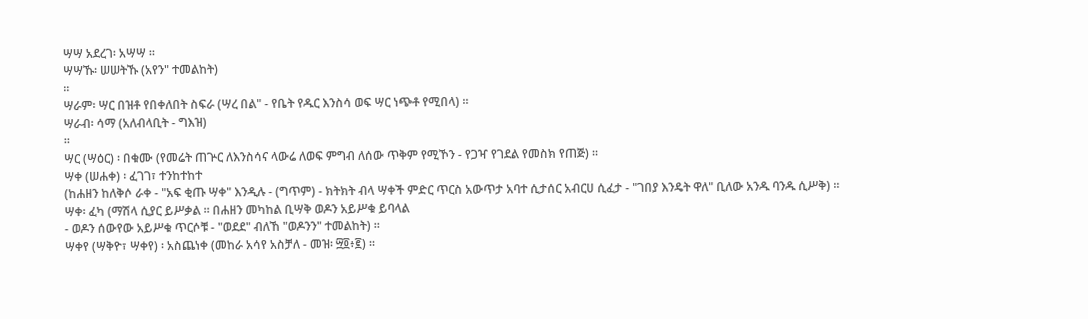ሣሣ አደረገ፡ አሣሣ ።
ሣሣኹ፡ ሠሠትኹ (አየን" ተመልከት)
።
ሣራም፡ ሣር በዝቶ የበቀለበት ስፍራ (ሣረ በል" - የቤት የዱር እንስሳ ወፍ ሣር ነጭቶ የሚበላ) ።
ሣራብ፡ ሳማ (አለብላቢት - ግእዝ)
።
ሣር (ሣዕር) ፡ በቁሙ (የመሬት ጠጕር ለእንስሳና ላውሬ ለወፍ ምግብ ለሰው ጥቅም የሚኾን - የጋዣ የገደል የመስክ የጠጅ) ።
ሣቀ (ሠሐቀ) ፡ ፈገገ፣ ተንከተከተ
(ከሐዘን ከለቅሶ ራቀ - "አፍ ቂጡ ሣቀ" እንዲሉ - (ግጥም) - ክትክት ብላ ሣቀች ምድር ጥርስ አውጥታ አባተ ሲታሰር አብርሀ ሲፈታ - "ገበያ እንዴት ዋለ" ቢለው አንዱ ባንዱ ሲሥቅ) ።
ሣቀ፡ ፈካ (ማሽላ ሲያር ይሥቃል ። በሐዘን መካከል ቢሣቅ ወዶን አይሥቁ ይባላል
- ወዶን ሰውየው አይሥቁ ጥርሶቹ - "ወደደ" ብለኸ "ወዶንን" ተመልከት) ።
ሣቀየ (ሣቅዮ፣ ሣቀየ) ፡ አስጨነቀ (መከራ አሳየ አስቻለ - መዝ፡ ፵፬፥፪) ።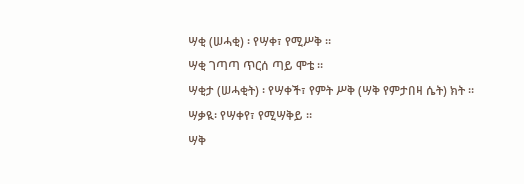ሣቂ (ሠሓቂ) ፡ የሣቀ፣ የሚሥቅ ።
ሣቂ ገጣጣ ጥርሰ ጣይ ሞቴ ።
ሣቂታ (ሠሓቂት) ፡ የሣቀች፣ የምት ሥቅ (ሣቅ የምታበዛ ሴት) ክት ።
ሣቃዪ፡ የሣቀየ፣ የሚሣቅይ ።
ሣቅ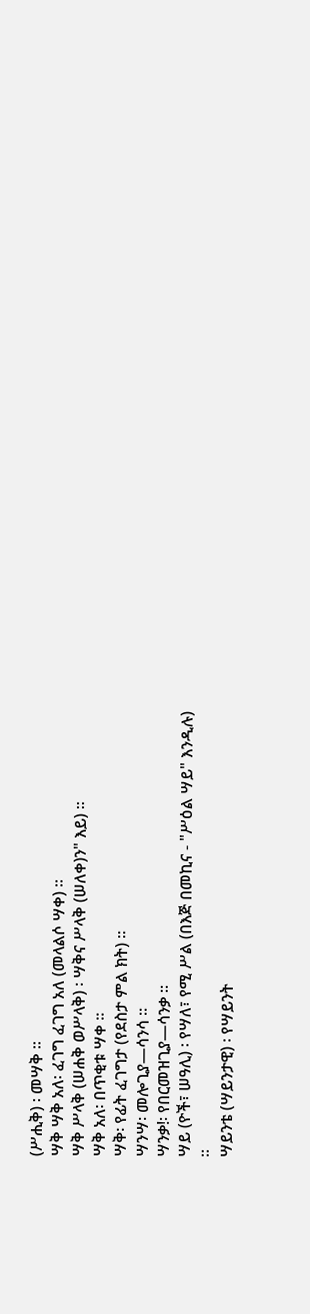(ሥሒቅ) ፡ መሣቅ ።
ሣቅ ሣቅ አለ፡ ፈገግ ፈገግ አለ (መላልሶ ሣቀ) ።
ሣቅ ሥላቅ (ሠሐቅ ወሥላቅ) ፡ ሣቅና ሥላቅ (ሠለቀ)ን" እይ) ።
ሣቅ አለ፡ በጥቂቱ ሣቀ ።
ሣቅ፡ የፊት ፈገግታ (የደስታ ምል ክት) ።
ሣንሣ፡ መሎጊያ—ሳንሳ ።
ሣንቃ!፡ የበርመዝጊያ—ሳንቃ ።
ሣይ (ዮች፣ ሠዓሊ) ፡ የሣለ፣ የሚ ሥል (በእጅ በመኪና - "ሥዕል ሣይ" እንዲሉ)
።
ሣይንቴ (ሣይንታዊ) ፡ የሣይንት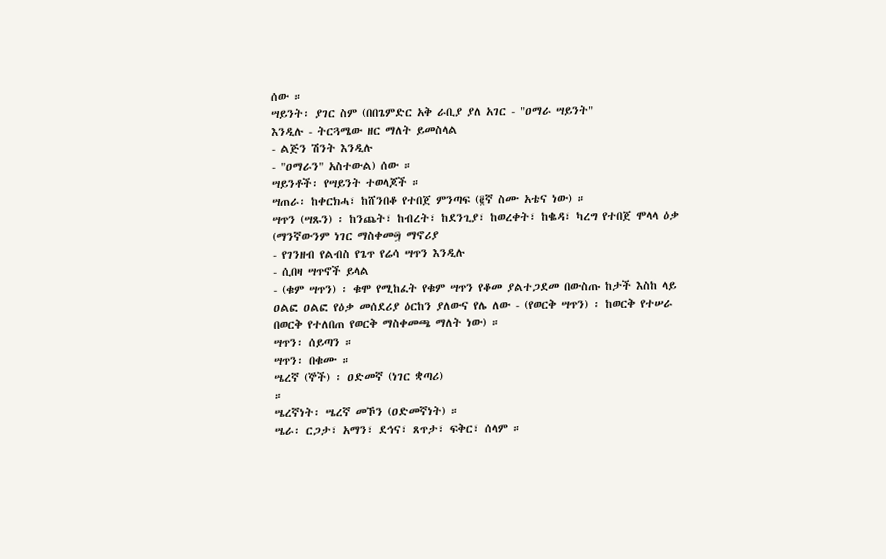ሰው ።
ሣይንት፡ ያገር ስም (በበጌምድር አቅ ራቢያ ያለ አገር - "ዐማራ ሣይንት"
እንዲሉ - ትርጓሜው ዘር ማለት ይመስላል
- ልጅን ሽንት እንዲሉ
- "ዐማራን" አስተውል) ሰው ።
ሣይንቶች፡ የሣይንት ተወላጆች ።
ሣጠራ፡ ከቀርክሓ፣ ከሸንበቆ የተበጀ ምንጣፍ (፪ኛ ስሙ አቴና ነው) ።
ሣጥን (ሣጹን) ፡ ከንጨት፣ ከብረት፣ ከደንጊያ፣ ከወረቀት፣ ከቈዳ፣ ካረግ የተበጀ ሞላላ ዕቃ (ማንኛውንም ነገር ማስቀመ፵ ማኖሪያ
- የገንዘብ የልብስ የጌጥ የሬሳ ሣጥን እንዲሉ
- ሲበዛ ሣጥኖች ይላል
- (ቁም ሣጥን) ፡ ቁሞ የሚከፈት የቁም ሣጥን የቆመ ያልተጋደመ በውስጡ ከታች እስከ ላይ ዐልፎ ዐልፎ የዕቃ መሰደሪያ ዕርከን ያለውና የሌ ለው - (የወርቅ ሣጥን) ፡ ከወርቅ የተሠራ በወርቅ የተለበጠ የወርቅ ማስቀመጫ ማለት ነው) ።
ሣጥን፡ ሰይጣን ።
ሣጥን፡ በቁሙ ።
ሤረኛ (ኞች) ፡ ዐድመኛ (ነገር ቋጣሪ)
።
ሤረኛነት፡ ሤረኛ መኾን (ዐድመኛነት) ።
ሤራ፡ ርጋታ፣ አማን፣ ደኅና፣ ጸጥታ፣ ፍቅር፣ ሰላም ።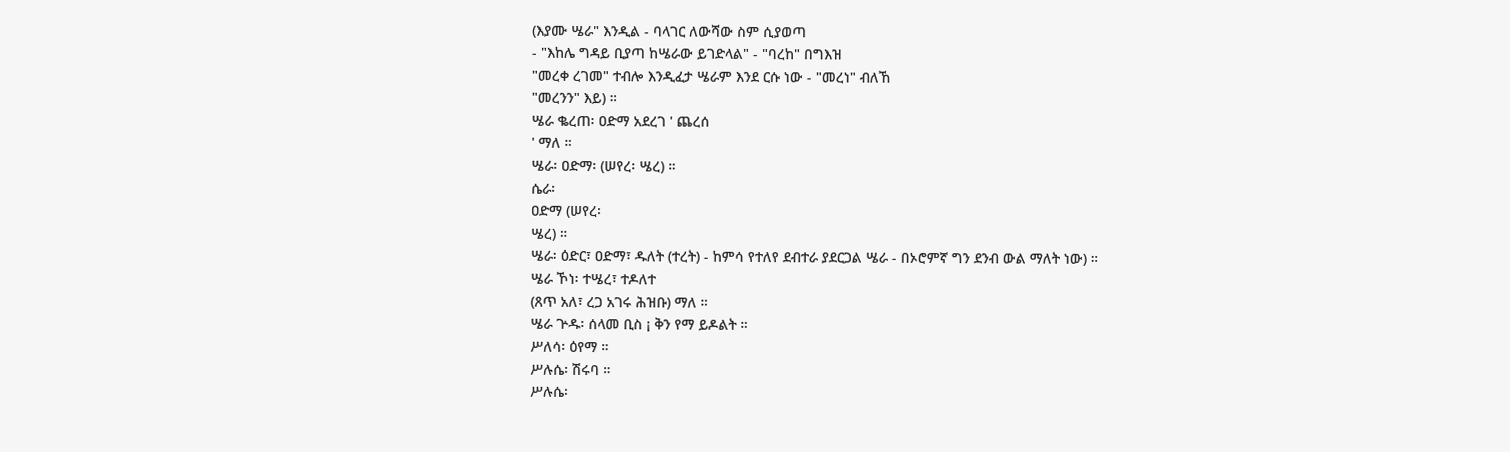(እያሙ ሤራ" እንዲል - ባላገር ለውሻው ስም ሲያወጣ
- "እከሌ ግዳይ ቢያጣ ከሤራው ይገድላል" - "ባረከ" በግእዝ
"መረቀ ረገመ" ተብሎ እንዲፈታ ሤራም እንደ ርሱ ነው - "መረነ" ብለኸ
"መረንን" እይ) ።
ሤራ ቈረጠ፡ ዐድማ አደረገ ' ጨረሰ
' ማለ ።
ሤራ፡ ዐድማ፡ (ሠየረ፡ ሤረ) ።
ሴራ፡
ዐድማ (ሠየረ፡
ሤረ) ።
ሤራ፡ ዕድር፣ ዐድማ፣ ዱለት (ተረት) - ከምሳ የተለየ ደብተራ ያደርጋል ሤራ - በኦሮምኛ ግን ደንብ ውል ማለት ነው) ።
ሤራ ኾነ፡ ተሤረ፣ ተዶለተ
(ጸጥ አለ፣ ረጋ አገሩ ሕዝቡ) ማለ ።
ሤራ ጕዱ፡ ሰላመ ቢስ ¡ ቅን የማ ይዶልት ።
ሥለሳ፡ ዕየማ ።
ሥሉሴ፡ ሽሩባ ።
ሥሉሴ፡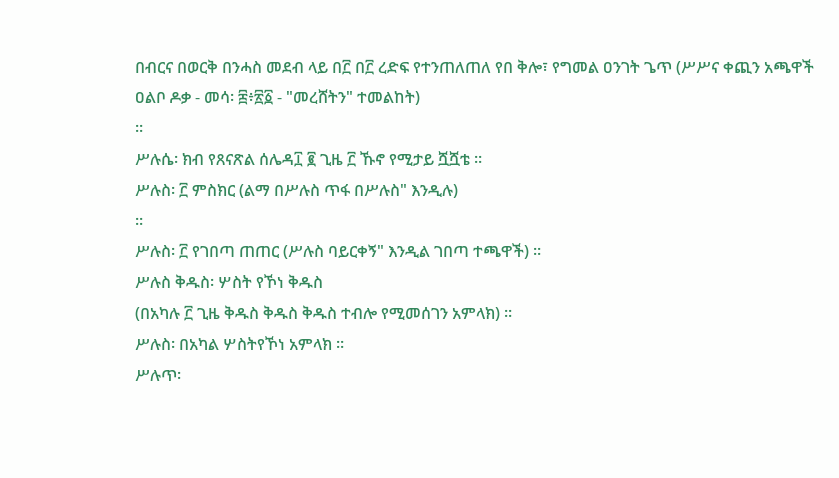በብርና በወርቅ በንሓስ መደብ ላይ በ፫ በ፫ ረድፍ የተንጠለጠለ የበ ቅሎ፣ የግመል ዐንገት ጌጥ (ሥሥና ቀጪን አጫዋች ዐልቦ ዶቃ - መሳ፡ ፰፥፳፩ - "መረሸትን" ተመልከት)
።
ሥሉሴ፡ ክብ የጸናጽል ሰሌዳ፲ ፪ ጊዜ ፫ ኹኖ የሚታይ ሿሿቴ ።
ሥሉስ፡ ፫ ምስክር (ልማ በሥሉስ ጥፋ በሥሉስ" እንዲሉ)
።
ሥሉስ፡ ፫ የገበጣ ጠጠር (ሥሉስ ባይርቀኝ" እንዲል ገበጣ ተጫዋች) ።
ሥሉስ ቅዱስ፡ ሦስት የኾነ ቅዱስ
(በአካሉ ፫ ጊዜ ቅዱስ ቅዱስ ቅዱስ ተብሎ የሚመሰገን አምላክ) ።
ሥሉስ፡ በአካል ሦስትየኾነ አምላክ ።
ሥሉጥ፡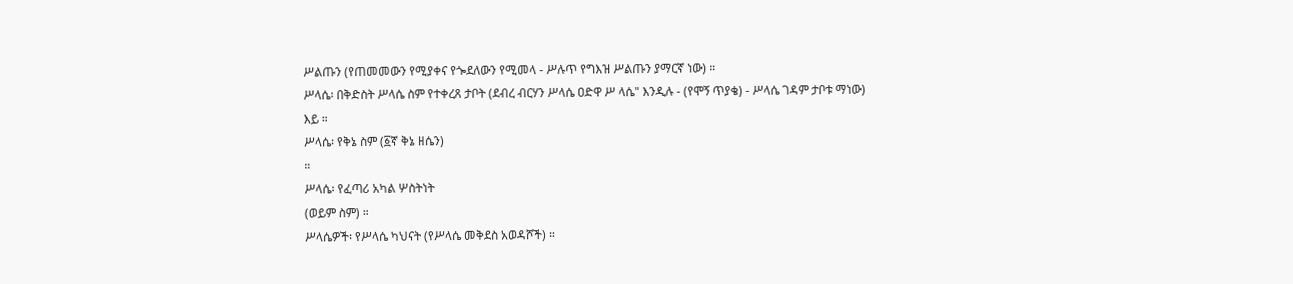ሥልጡን (የጠመመውን የሚያቀና የጐደለውን የሚመላ - ሥሉጥ የግእዝ ሥልጡን ያማርኛ ነው) ።
ሥላሴ፡ በቅድስት ሥላሴ ስም የተቀረጸ ታቦት (ደብረ ብርሃን ሥላሴ ዐድዋ ሥ ላሴ" እንዲሉ - (የሞኝ ጥያቄ) - ሥላሴ ገዳም ታቦቱ ማነው)
እይ ።
ሥላሴ፡ የቅኔ ስም (፩ኛ ቅኔ ዘሴን)
።
ሥላሴ፡ የፈጣሪ አካል ሦስትነት
(ወይም ስም) ።
ሥላሴዎች፡ የሥላሴ ካህናት (የሥላሴ መቅደስ አወዳሾች) ።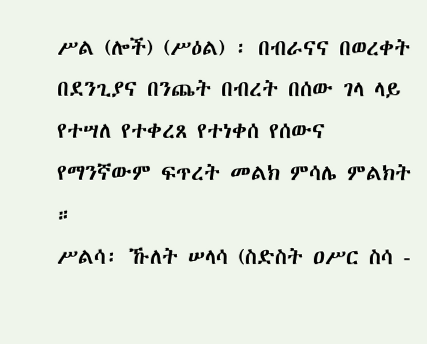ሥል (ሎች) (ሥዕል) ፡ በብራናና በወረቀት በደንጊያና በንጨት በብረት በሰው ገላ ላይ የተሣለ የተቀረጸ የተነቀሰ የሰውና የማንኛውም ፍጥረት መልክ ምሳሌ ምልክት ።
ሥልሳ፡ ኹለት ሠላሳ (ስድስት ዐሥር ስሳ -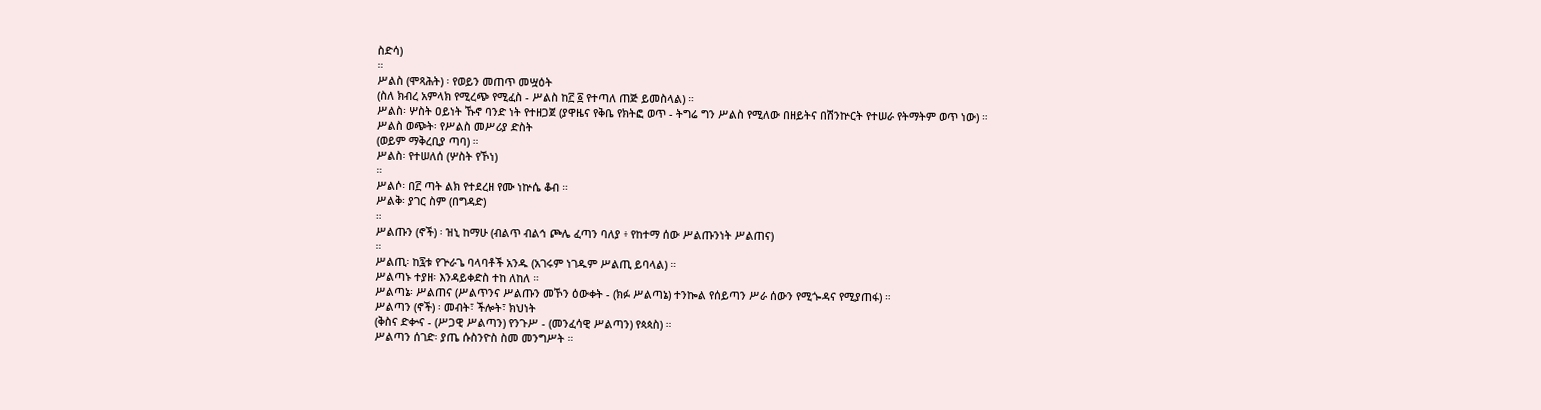ስድሳ)
።
ሥልስ (ሞጻሕት) ፡ የወይን መጠጥ መሧዕት
(ስለ ክብረ አምላክ የሚረጭ የሚፈስ - ሥልስ ከ፫ ፩ የተጣለ ጠጅ ይመስላል) ።
ሥልስ፡ ሦስት ዐይነት ኹኖ ባንድ ነት የተዘጋጀ (ያዋዜና የቅቤ የክትፎ ወጥ - ትግሬ ግን ሥልስ የሚለው በዘይትና በሽንኵርት የተሠራ የትማትም ወጥ ነው) ።
ሥልስ ወጭት፡ የሥልስ መሥሪያ ድስት
(ወይም ማቅረቢያ ጣባ) ።
ሥልስ፡ የተሠለሰ (ሦስት የኾነ)
።
ሥልሶ፡ በ፫ ጣት ልክ የተደረዘ የሙ ነኵሴ ቆብ ።
ሥልቅ፡ ያገር ስም (በግዳድ)
።
ሥልጡን (ኖች) ፡ ዝኒ ከማሁ (ብልጥ ብልኅ ጮሌ ፈጣን ባለያ ፥ የከተማ ሰው ሥልጡንነት ሥልጠና)
።
ሥልጢ፡ ከ፯ቱ የጕራጌ ባላባቶች አንዱ (አገሩም ነገዱም ሥልጢ ይባላል) ።
ሥልጣኑ ተያዘ፡ እንዳይቀድስ ተከ ለከለ ።
ሥልጣኔ፡ ሥልጠና (ሥልጥንና ሥልጡን መኾን ዕውቀት - (ክፉ ሥልጣኔ) ተንኰል የሰይጣን ሥራ ሰውን የሚጐዳና የሚያጠፋ) ።
ሥልጣን (ኖች) ፡ መብት፣ ችሎት፣ ክህነት
(ቅስና ድቍና - (ሥጋዊ ሥልጣን) የንጉሥ - (መንፈሳዊ ሥልጣን) የጳጳስ) ።
ሥልጣን ሰገድ፡ ያጤ ሱስንዮስ ስመ መንግሥት ።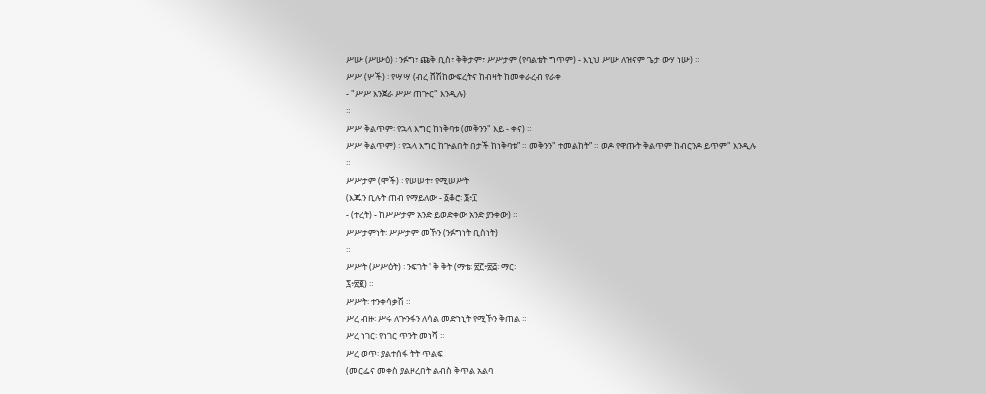ሥሡ (ሥሡዕ) ፡ ንፉግ፣ ጩቅ ቢስ፣ ቅቅታም፣ ሥሥታም (የባልቴት ግጥም) - እኒህ ሥሡ ለዝናም ጌታ ውሃ ነሡ) ።
ሥሥ (ሦች) ፡ የሣሣ (ብረ ሸሽከውፍረትና ከብዛት ከመቀራረብ የራቀ
- "ሥሥ እንጀራ ሥሥ ጠጕር" እንዲሉ)
።
ሥሥ ቅልጥም፡ የኋላ እግር ከነቅባቱ (መቅንን" እይ - ቀና) ።
ሥሥ ቅልጥም) ፡ የኋላ እግር ከጕልበት በታች ከነቅባቱ” ። መቅንን" ተመልከት” ። ወዶ የዋጡት ቅልጥም ከብርንዶ ይጥም" እንዲሉ
።
ሥሥታም (ሞች) ፡ የሠሠተ፣ የሚሠሥት
(እጁን ቢሉት ጠብ የማይለው - ፩ቆሮ፡ ፮፥፲
- (ተረት) - ከሥሥታም አንድ ይወድቀው አንድ ያንቀው) ።
ሥሥታምነት፡ ሥሥታም መኾን (ንፉግነት ቢስነት)
።
ሥሥት (ሥሥዕት) ፡ ንፍገት ' ቅ ቅት (ማቴ፡ ፳፫፥፳፭፡ ማር፡
፯፥፳፪) ።
ሥሥት፡ ተንቀሳቃሽ ።
ሥረ ብዙ፡ ሥሩ ለጕንፋን ለሳል መድኀኒት የሚኾን ቅጠል ።
ሥረ ነገር፡ የነገር ጥንት መነሻ ።
ሥረ ወጥ፡ ያልተሰፋ ትት ጥልፍ
(መርፌና መቀስ ያልዞረበት ልብስ ቅጥል አልባ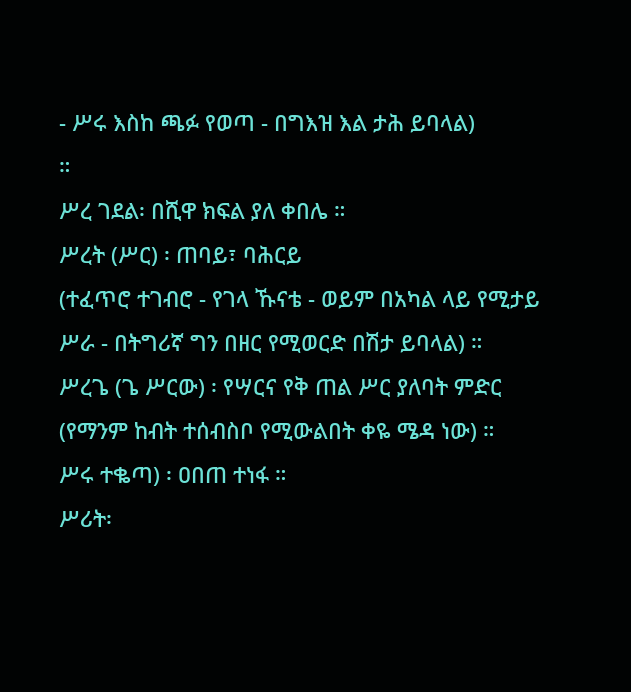- ሥሩ እስከ ጫፉ የወጣ - በግእዝ እል ታሕ ይባላል)
።
ሥረ ገደል፡ በሺዋ ክፍል ያለ ቀበሌ ።
ሥረት (ሥር) ፡ ጠባይ፣ ባሕርይ
(ተፈጥሮ ተገብሮ - የገላ ኹናቴ - ወይም በአካል ላይ የሚታይ ሥራ - በትግሪኛ ግን በዘር የሚወርድ በሽታ ይባላል) ።
ሥረጌ (ጌ ሥርው) ፡ የሣርና የቅ ጠል ሥር ያለባት ምድር (የማንም ከብት ተሰብስቦ የሚውልበት ቀዬ ሜዳ ነው) ።
ሥሩ ተቈጣ) ፡ ዐበጠ ተነፋ ።
ሥሪት፡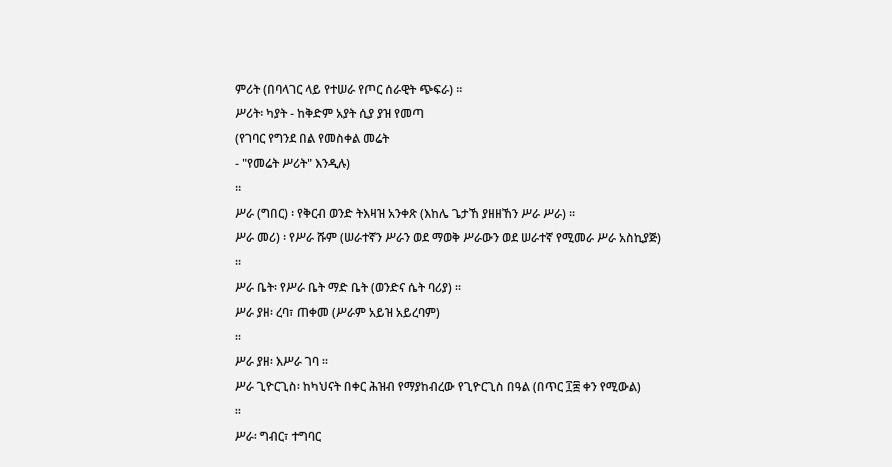ምሪት (በባላገር ላይ የተሠራ የጦር ሰራዊት ጭፍራ) ።
ሥሪት፡ ካያት - ከቅድም አያት ሲያ ያዝ የመጣ
(የገባር የግንደ በል የመስቀል መሬት
- "የመሬት ሥሪት" እንዲሉ)
።
ሥራ (ግበር) ፡ የቅርብ ወንድ ትእዛዝ አንቀጽ (እከሌ ጌታኸ ያዘዘኸን ሥራ ሥራ) ።
ሥራ መሪ) ፡ የሥራ ሹም (ሠራተኛን ሥራን ወደ ማወቅ ሥራውን ወደ ሠራተኛ የሚመራ ሥራ አስኪያጅ)
።
ሥራ ቤት፡ የሥራ ቤት ማድ ቤት (ወንድና ሴት ባሪያ) ።
ሥራ ያዘ፡ ረባ፣ ጠቀመ (ሥራም አይዝ አይረባም)
።
ሥራ ያዘ፡ እሥራ ገባ ።
ሥራ ጊዮርጊስ፡ ከካህናት በቀር ሕዝብ የማያከብረው የጊዮርጊስ በዓል (በጥር ፲፰ ቀን የሚውል)
።
ሥራ፡ ግብር፣ ተግባር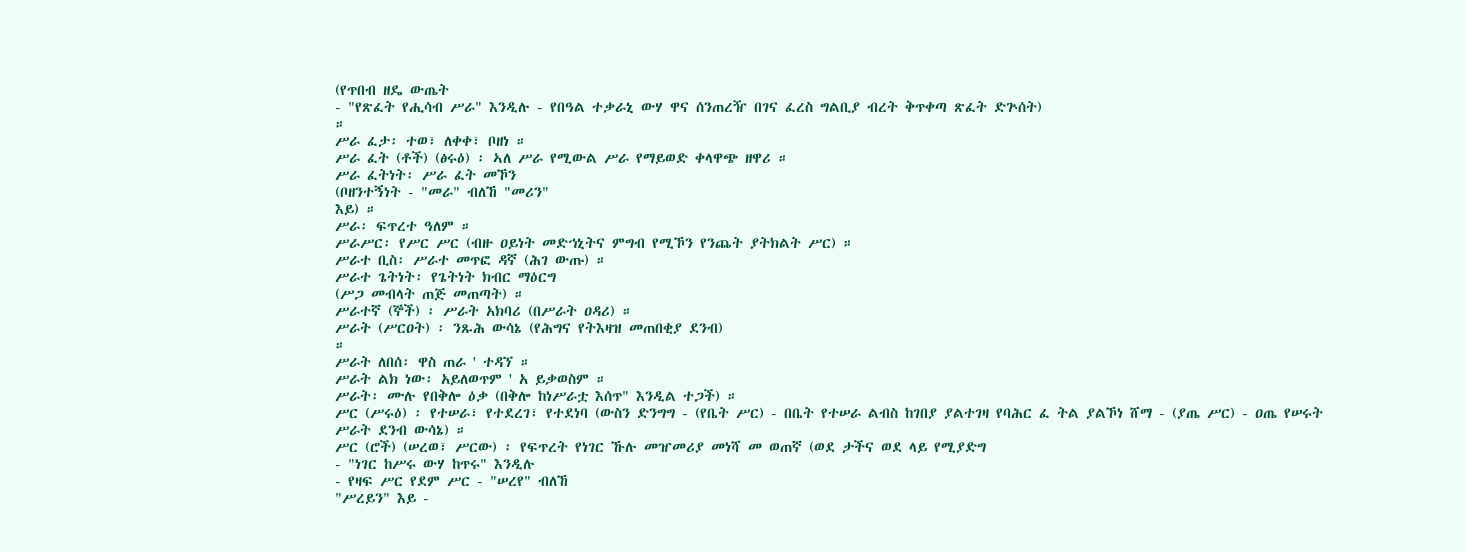(የጥበብ ዘዴ ውጤት
- "የጽፈት የሒሳብ ሥራ" እንዲሉ - የበዓል ተቃራኒ ውሃ ዋና ሰንጠረዥ በገና ፈረስ ግልቢያ ብረት ቅጥቀጣ ጽፈት ድጕሰት)
።
ሥራ ፈታ፡ ተወ፣ ለቀቀ፣ ቦዘነ ።
ሥራ ፈት (ቶች) (ፅሩዕ) ፡ ኣለ ሥራ የሚውል ሥራ የማይወድ ቀላዋጭ ዘዋሪ ።
ሥራ ፈትነት፡ ሥራ ፈት መኾን
(ቦዘንተኝነት - "መራ" ብለኸ "መሪን"
እይ) ።
ሥራ፡ ፍጥረተ ዓለም ።
ሥራሥር፡ የሥር ሥር (ብዙ ዐይነት መድኀኒትና ምግብ የሚኾን የንጨት ያትክልት ሥር) ።
ሥራተ ቢስ፡ ሥራተ መጥፎ ዳኛ (ሕገ ውጡ) ።
ሥራተ ጌትነት፡ የጌትነት ክብር ማዕርግ
(ሥጋ መብላት ጠጅ መጠጣት) ።
ሥራተኛ (ኞች) ፡ ሥራት አክባሪ (በሥራት ዐዳሪ) ።
ሥራት (ሥርዐት) ፡ ንጹሕ ውሳኔ (የሕግና የትእዛዝ መጠበቂያ ደንብ)
።
ሥራት ለበሰ፡ ዋስ ጠራ ' ተዳኘ ።
ሥራት ልክ ነው፡ አይለወጥም ' አ ይቃወስም ።
ሥራት፡ ሙሉ የበቅሎ ዕቃ (በቅሎ ከነሥራቷ እሰጥ" እንዲል ተጋች) ።
ሥር (ሥሩዕ) ፡ የተሠራ፣ የተደረገ፣ የተደነባ (ውስን ድንግግ - (የቤት ሥር) - በቤት የተሠራ ልብስ ከገበያ ያልተገዛ የባሕር ፈ ትል ያልኾነ ሸማ - (ያጤ ሥር) - ዐጤ የሠሩት ሥራት ደንብ ውሳኔ) ።
ሥር (ሮች) (ሠረወ፣ ሥርው) ፡ የፍጥረት የነገር ኹሉ መዠመሪያ መነሻ መ ወጠኛ (ወደ ታችና ወደ ላይ የሚያድግ
- "ነገር ከሥሩ ውሃ ከጥሩ" እንዲሉ
- የዛፍ ሥር የደም ሥር - "ሠረየ" ብለኸ
"ሥረይን" እይ -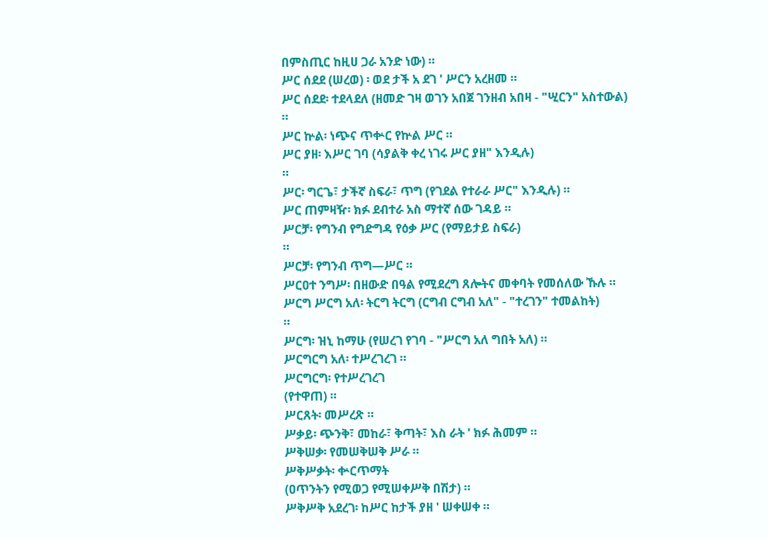በምስጢር ከዚሀ ጋራ አንድ ነው) ።
ሥር ሰደደ (ሠረወ) ፡ ወደ ታች አ ደገ ' ሥርን አረዘመ ።
ሥር ሰደደ፡ ተደላደለ (ዘመድ ገዛ ወገን አበጀ ገንዘብ አበዛ - "ሢርን" አስተውል)
።
ሥር ኵል፡ ነጭና ጥቍር የኵል ሥር ።
ሥር ያዘ፡ እሥር ገባ (ሳያልቅ ቀረ ነገሩ ሥር ያዘ" እንዲሉ)
።
ሥር፡ ግርጌ፣ ታችኛ ስፍራ፣ ጥግ (የገደል የተራራ ሥር" እንዲሉ) ።
ሥር ጠምዛዥ፡ ክፉ ደብተራ አስ ማተኛ ሰው ገዳይ ።
ሥርቻ፡ የግንብ የግድግዳ የዕቃ ሥር (የማይታይ ስፍራ)
።
ሥርቻ፡ የግንብ ጥግ—ሥር ።
ሥርዐተ ንግሥ፡ በዘውድ በዓል የሚደረግ ጸሎትና መቀባት የመሰለው ኹሉ ።
ሥርግ ሥርግ አለ፡ ትርግ ትርግ (ርግብ ርግብ አለ" - "ተረገን" ተመልከት)
።
ሥርግ፡ ዝኒ ከማሁ (የሠረገ የገባ - "ሥርግ አለ ግበት አለ) ።
ሥርግርግ አለ፡ ተሥረገረገ ።
ሥርግርግ፡ የተሥረገረገ
(የተዋጠ) ።
ሥርጸት፡ መሥረጽ ።
ሥቃይ፡ ጭንቅ፣ መከራ፣ ቅጣት፣ እስ ራት ' ክፉ ሕመም ።
ሥቅሠቃ፡ የመሠቅሠቅ ሥራ ።
ሥቅሥቃት፡ ቍርጥማት
(ዐጥንትን የሚወጋ የሚሠቀሥቅ በሽታ) ።
ሥቅሥቅ አደረገ፡ ከሥር ከታች ያዘ ' ሠቀሠቀ ።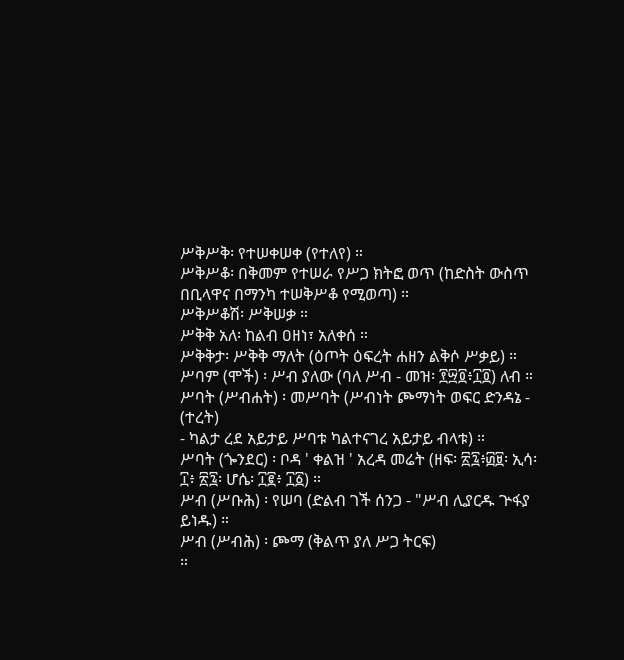ሥቅሥቅ፡ የተሠቀሠቀ (የተለየ) ።
ሥቅሥቆ፡ በቅመም የተሠራ የሥጋ ክትፎ ወጥ (ከድስት ውስጥ በቢላዋና በማንካ ተሠቅሥቆ የሚወጣ) ።
ሥቅሥቆሽ፡ ሥቅሠቃ ።
ሥቅቅ አለ፡ ከልብ ዐዘነ፣ አለቀሰ ።
ሥቅቅታ፡ ሥቅቅ ማለት (ዕጦት ዕፍረት ሐዘን ልቅሶ ሥቃይ) ።
ሥባም (ሞች) ፡ ሥብ ያለው (ባለ ሥብ - መዝ፡ ፻፵፬፥፲፬) ለብ ።
ሥባት (ሥብሐት) ፡ መሥባት (ሥብነት ጮማነት ወፍር ድንዳኔ - (ተረት)
- ካልታ ረደ አይታይ ሥባቱ ካልተናገረ አይታይ ብላቱ) ።
ሥባት (ጐንደር) ፡ ቦዳ ' ቀልዝ ' አረዳ መሬት (ዘፍ፡ ፳፯፥፴፱፡ ኢሳ፡
፲፥ ፳፯፡ ሆሴ፡ ፲፪፥ ፲፩) ።
ሥብ (ሥቡሕ) ፡ የሠባ (ድልብ ገች ሰንጋ - "ሥብ ሊያርዱ ጕፋያ ይነዱ) ።
ሥብ (ሥብሕ) ፡ ጮማ (ቅልጥ ያለ ሥጋ ትርፍ)
።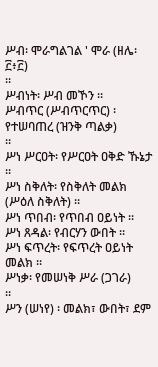ሥብ፡ ሞራግልገል ' ሞራ (ዘሌ፡ ፫፥፫)
።
ሥብነት፡ ሥብ መኾን ።
ሥብጥር (ሥብጥርጥር) ፡ የተሠባጠረ (ዝንቅ ጣልቃ)
።
ሥነ ሥርዐት፡ የሥርዐት ዐቅድ ኹኔታ ።
ሥነ ስቅለት፡ የስቅለት መልክ (ሥዕለ ስቅለት) ።
ሥነ ጥበብ፡ የጥበብ ዐይነት ።
ሥነ ጸዳል፡ የብርሃን ውበት ።
ሥነ ፍጥረት፡ የፍጥረት ዐይነት መልክ ።
ሥነቃ፡ የመሠነቅ ሥራ (ጋገራ)
።
ሥን (ሠነየ) ፡ መልክ፣ ውበት፣ ደም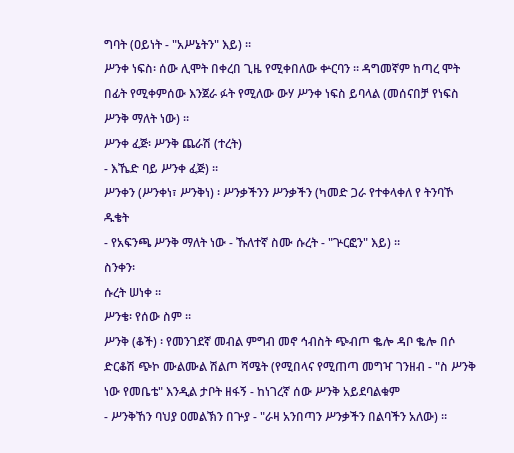ግባት (ዐይነት - "አሥኔትን" እይ) ።
ሥንቀ ነፍስ፡ ሰው ሊሞት በቀረበ ጊዜ የሚቀበለው ቍርባን ። ዳግመኛም ከጣረ ሞት በፊት የሚቀምሰው እንጀራ ፉት የሚለው ውሃ ሥንቀ ነፍስ ይባላል (መሰናበቻ የነፍስ ሥንቅ ማለት ነው) ።
ሥንቀ ፈጅ፡ ሥንቅ ጨራሽ (ተረት)
- እኼድ ባይ ሥንቀ ፈጅ) ።
ሥንቀን (ሥንቀነ፣ ሥንቅነ) ፡ ሥንቃችንን ሥንቃችን (ካመድ ጋራ የተቀላቀለ የ ትንባኾ ዱቄት
- የአፍንጫ ሥንቅ ማለት ነው - ኹለተኛ ስሙ ሱረት - "ጕርፎን" እይ) ።
ስንቀን፡
ሱረት ሠነቀ ።
ሥንቄ፡ የሰው ስም ።
ሥንቅ (ቆች) ፡ የመንገደኛ መብል ምግብ መኖ ኅብስት ጭብጦ ቈሎ ዳቦ ቈሎ በሶ ድርቆሽ ጭኮ ሙልሙል ሽልጦ ሻሜት (የሚበላና የሚጠጣ መግዣ ገንዘብ - "ስ ሥንቅ ነው የመቤቴ" እንዲል ታቦት ዘፋኝ - ከነገረኛ ሰው ሥንቅ አይደባልቁም
- ሥንቅኸን ባህያ ዐመልኽን በጕያ - "ራዛ አንበጣን ሥንቃችን በልባችን አለው) ።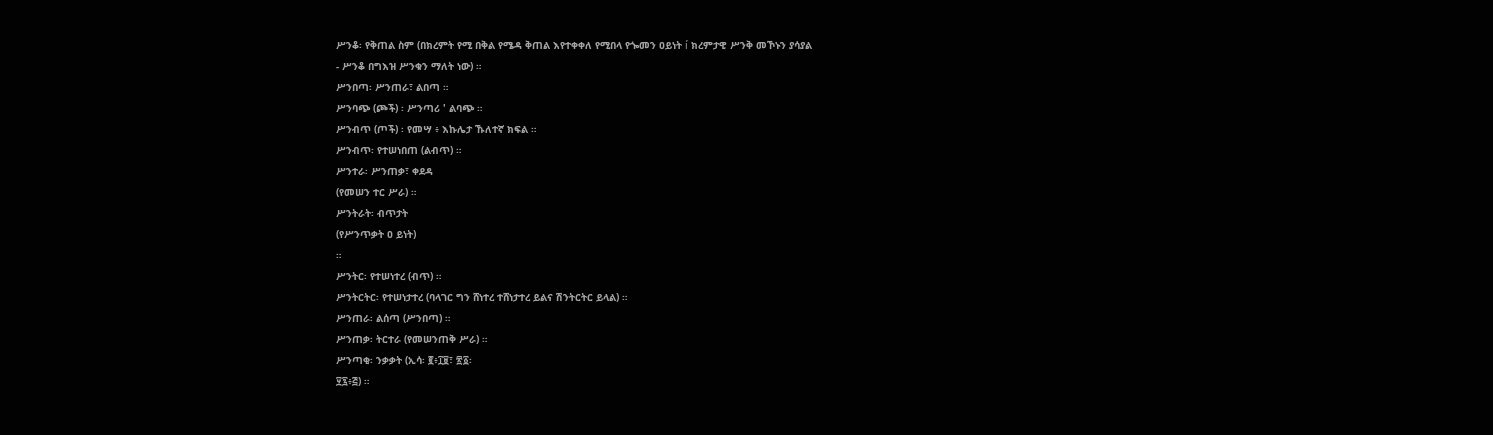ሥንቆ፡ የቅጠል ስም (በክረምት የሚ በቅል የሜዳ ቅጠል እየተቀቀለ የሚበላ የጐመን ዐይነት í ክረምታዊ ሥንቅ መኾኑን ያሳያል
- ሥንቆ በግእዝ ሥንቁን ማለት ነው) ።
ሥንበጣ፡ ሥንጠራ፣ ልበጣ ።
ሥንባጭ (ጮች) ፡ ሥንጣሪ ' ልባጭ ።
ሥንብጥ (ጦች) ፡ የመሣ ፥ እኩሌታ ኹለተኛ ክፍል ።
ሥንብጥ፡ የተሠነበጠ (ልብጥ) ።
ሥንተራ፡ ሥንጠቃ፣ ቀደዳ
(የመሠን ተር ሥራ) ።
ሥንትራት፡ ብጥታት
(የሥንጥቃት ዐ ይነት)
።
ሥንትር፡ የተሠነተረ (ብጥ) ።
ሥንትርትር፡ የተሠነታተረ (ባላገር ግን ሸነተረ ተሸነታተረ ይልና ሽንትርትር ይላል) ።
ሥንጠራ፡ ልሰጣ (ሥንበጣ) ።
ሥንጠቃ፡ ትርተራ (የመሠንጠቅ ሥራ) ።
ሥንጣቂ፡ ንቃቃት (ኢሳ፡ ፪፥፲፱፣ ፳፩፡
፶፯፥፭) ።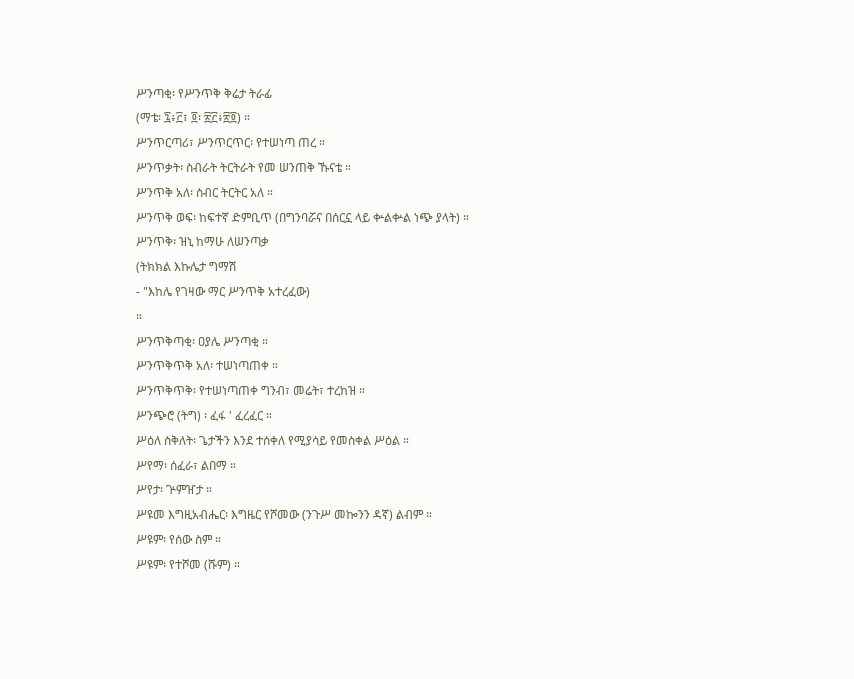ሥንጣቂ፡ የሥንጥቅ ቅሬታ ትራፊ
(ማቴ፡ ፯፥፫፣ ፬፡ ፳፫፥፳፬) ።
ሥንጥርጣሪ፣ ሥንጥርጥር፡ የተሠነጣ ጠረ ።
ሥንጥቃት፡ ስብራት ትርትራት የመ ሠንጠቅ ኹናቴ ።
ሥንጥቅ አለ፡ ስብር ትርትር አለ ።
ሥንጥቅ ወፍ፡ ከፍተኛ ድምቢጥ (በግንባሯና በሰርኗ ላይ ቍልቍል ነጭ ያላት) ።
ሥንጥቅ፡ ዝኒ ከማሁ ለሠንጣቃ
(ትክክል እኩሌታ ግማሽ
- "እከሌ የገዛው ማር ሥንጥቅ አተረፈው)
።
ሥንጥቅጣቂ፡ ዐያሌ ሥንጣቂ ።
ሥንጥቅጥቅ አለ፡ ተሠነጣጠቀ ።
ሥንጥቅጥቅ፡ የተሠነጣጠቀ ግንብ፣ መሬት፣ ተረከዝ ።
ሥንጭሮ (ትግ) ፡ ፈፋ ' ፈረፈር ።
ሥዕለ ስቅለት፡ ጌታችን እንደ ተሰቀለ የሚያሳይ የመስቀል ሥዕል ።
ሥየማ፡ ሰፈራ፣ ልበማ ።
ሥየታ፡ ጕምዠታ ።
ሥዩመ እግዚአብሔር፡ እግዜር የሾመው (ንጉሥ መኰንን ዳኛ) ልብም ።
ሥዩም፡ የሰው ስም ።
ሥዩም፡ የተሾመ (ሹም) ።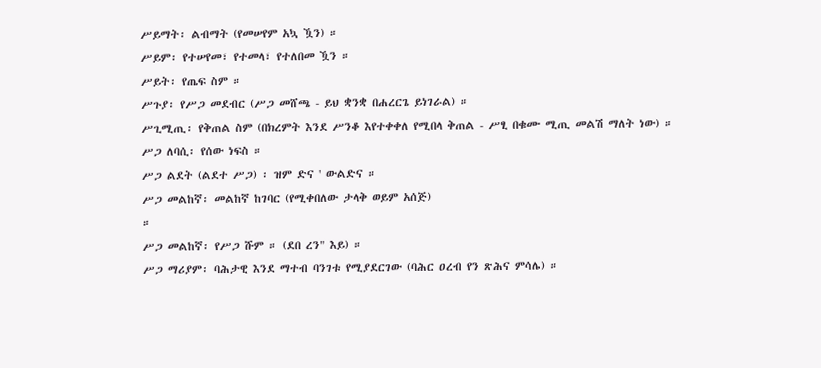ሥይማት፡ ልብማት (የመሠየም አኳ ዃን) ።
ሥይም፡ የተሠየመ፣ የተመላ፣ የተለበመ ዃን ።
ሥይት፡ የጤፍ ስም ።
ሥጉያ፡ የሥጋ መደብር (ሥጋ መሸጫ - ይህ ቋንቋ በሐረርጌ ይነገራል) ።
ሥጊሚጢ፡ የቅጠል ስም (በክረምት እንደ ሥንቆ እየተቀቀለ የሚበላ ቅጠል - ሥፂ በቁሙ ሚጢ መልሽ ማለት ነው) ።
ሥጋ ለባሲ፡ የሰው ነፍስ ።
ሥጋ ልደት (ልደተ ሥጋ) ፡ ዝም ድና ' ውልድና ።
ሥጋ መልከኛ፡ መልከኛ ከገባር (የሚቀበለው ታላቅ ወይም አሰጅ)
።
ሥጋ መልከኛ፡ የሥጋ ሹም ። (ደበ ረን" እይ) ።
ሥጋ ማሪያም፡ ባሕታዊ እንደ ማተብ ባንገቱ የሚያደርገው (ባሕር ዐረብ የን ጽሕና ምሳሌ) ።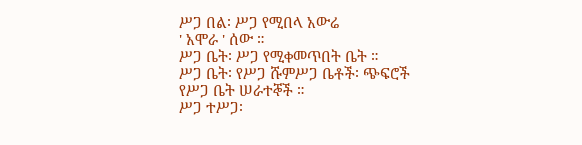ሥጋ በል፡ ሥጋ የሚበላ አውሬ
' አሞራ ' ሰው ።
ሥጋ ቤት፡ ሥጋ የሚቀመጥበት ቤት ።
ሥጋ ቤት፡ የሥጋ ሹምሥጋ ቤቶች፡ ጭፍሮች የሥጋ ቤት ሠራተኞች ።
ሥጋ ተሥጋ፡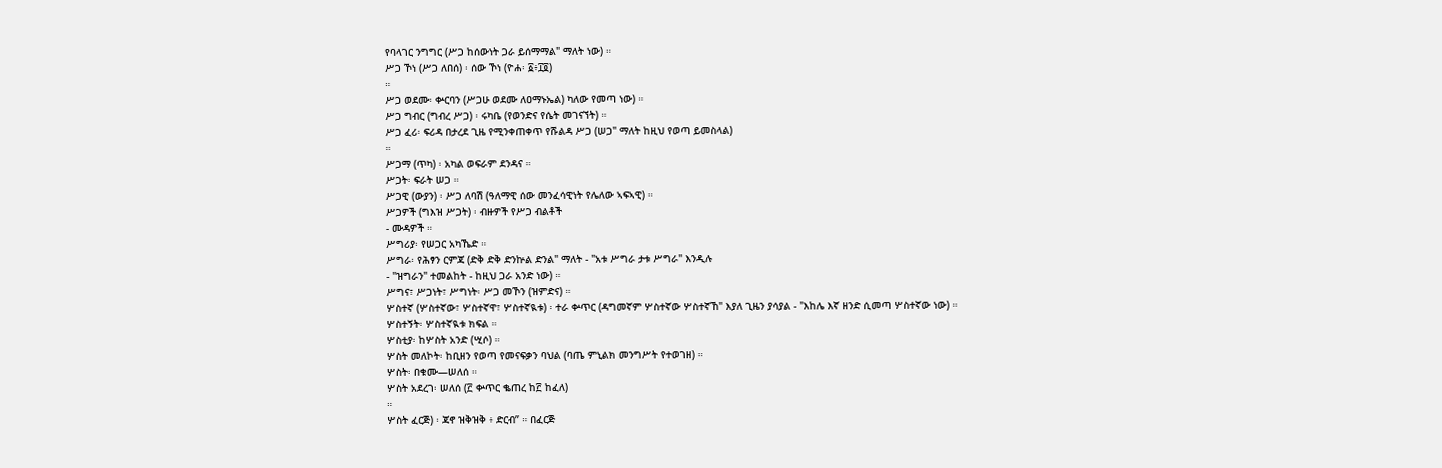የባላገር ንግግር (ሥጋ ከሰውነት ጋራ ይሰማማል" ማለት ነው) ።
ሥጋ ኾነ (ሥጋ ለበሰ) ፡ ሰው ኾነ (ዮሐ፡ ፩፥፲፬)
።
ሥጋ ወደሙ፡ ቍርባን (ሥጋሁ ወደሙ ለዐማኑኤል) ካለው የመጣ ነው) ።
ሥጋ ግብር (ግብረ ሥጋ) ፡ ሩካቤ (የወንድና የሴት መገናኘት) ።
ሥጋ ፈሪ፡ ፍሪዳ በታረደ ጊዜ የሚንቀጠቀጥ የሹልዳ ሥጋ (ሠጋ" ማለት ከዚህ የወጣ ይመስላል)
።
ሥጋማ (ጥካ) ፡ አካል ወፍራም ደንዳና ።
ሥጋት፡ ፍራት ሠጋ ።
ሥጋዊ (ውያን) ፡ ሥጋ ለባሽ (ዓለማዊ ሰው መንፈሳዊነት የሌለው ኣፍኣዊ) ።
ሥጋዎች (ግእዝ ሥጋት) ፡ ብዙዎች የሥጋ ብልቶች
- ሙዳዎች ።
ሥግሪያ፡ የሠጋር አካኼድ ።
ሥግራ፡ የሕፃን ርምጃ (ድቅ ድቅ ድንኵል ድንል" ማለት - "አቱ ሥግራ ታቱ ሥግራ" እንዲሉ
- "ዝግራን" ተመልከት - ከዚህ ጋራ አንድ ነው) ።
ሥግና፣ ሥጋነት፣ ሥግነት፡ ሥጋ መኾን (ዝምድና) ።
ሦስተኛ (ሦስተኛው፣ ሦስተኛዋ፣ ሦስተኛዪቱ) ፡ ተራ ቍጥር (ዳግመኛም ሦስተኛው ሦስተኛኸ" እያለ ጊዜን ያሳያል - "እከሌ እኛ ዘንድ ሲመጣ ሦስተኛው ነው) ።
ሦስተኝት፡ ሦስተኛዪቱ ክፍል ።
ሦስቲያ፡ ከሦስት አንድ (ሢሶ) ።
ሦስት መለኮት፡ ከቢዘን የወጣ የመናፍቃን ባህል (ባጤ ምኒልክ መንግሥት የተወገዘ) ።
ሦስት፡ በቁሙ—ሠለሰ ።
ሦስት አደረገ፡ ሠለሰ (፫ ቍጥር ቈጠረ ከ፫ ከፈለ)
።
ሦስት ፈርጅ) ፡ ጃኖ ዝቅዝቅ ፥ ድርብ” ። በፈርጅ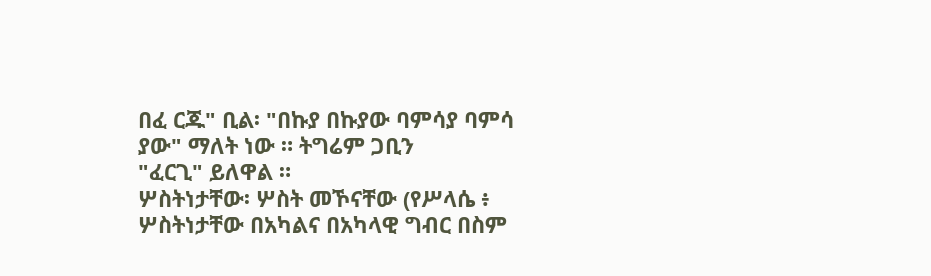በፈ ርጁ" ቢል፡ "በኩያ በኩያው ባምሳያ ባምሳ ያው" ማለት ነው ። ትግሬም ጋቢን
"ፈርጊ" ይለዋል ።
ሦስትነታቸው፡ ሦስት መኾናቸው (የሥላሴ ፥ ሦስትነታቸው በአካልና በአካላዊ ግብር በስም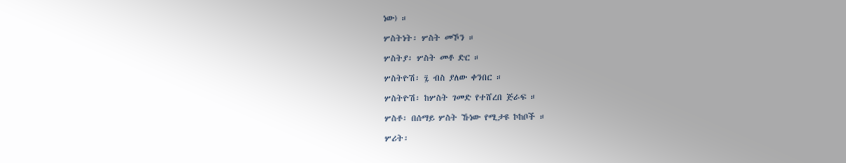ነው) ።
ሦስትነት፡ ሦስት መኾን ።
ሦስትያ፡ ሦስት መቶ ድር ።
ሦስትዮሽ፡ ፯ ብስ ያለው ቀንበር ።
ሦስትዮሽ፡ ከሦስት ገመድ የተሸረበ ጅራፍ ።
ሦስቶ፡ በሰማይ ሦስት ኹነው የሚታዩ ኮከቦች ።
ሦሪት፡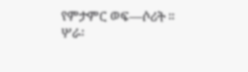የምታምር ወፍ—ሶሪት ።
ሦራ፡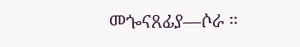መጐናጸፊያ—ሶራ ።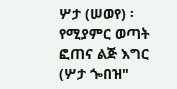ሦታ (ሠወየ) ፡ የሚያምር ወጣት ፎጠና ልጅ እግር (ሦታ ጐበዝ"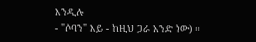እንዲሉ
- "ሶባን" እይ - ከዚህ ጋራ አንድ ነው) ።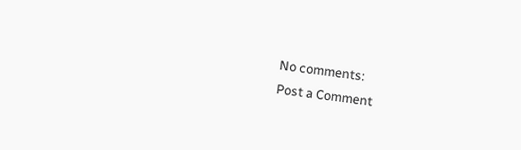No comments:
Post a Comment